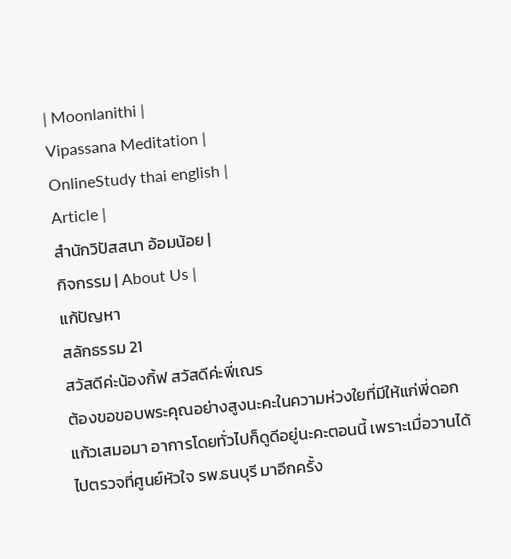| Moonlanithi |
Vipassana Meditation |
OnlineStudy thai english |
Article |
สำนักวิปัสสนา อ้อมน้อย |
กิจกรรม | About Us |
แก้ปัญหา
สลักธรรม 21
สวัสดีค่ะน้องกิ้ฟ สวัสดีค่ะพี่เณร
ต้องขอขอบพระคุณอย่างสูงนะคะในความห่วงใยที่มีให้แก่พี่ดอกแก้วเสมอมา อาการโดยทั่วไปก็ดูดีอยู่นะคะตอนนี้ เพราะเมื่อวานได้ไปตรวจที่ศูนย์หัวใจ รพ.ธนบุรี มาอีกครั้ง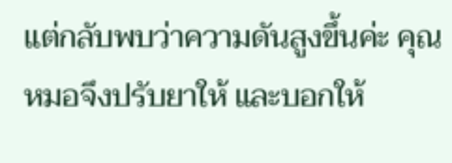แต่กลับพบว่าความดันสูงขึ้นค่ะ คุณหมอจึงปรับยาให้ และบอกให้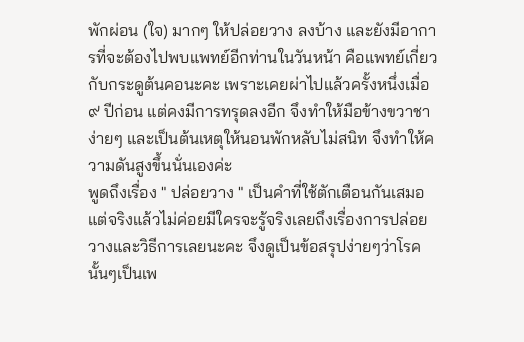พักผ่อน (ใจ) มากๆ ให้ปล่อยวาง ลงบ้าง และยังมีอาการที่จะต้องไปพบแพทย์อีกท่านในวันหน้า คือแพทย์เกี่ยวกับกระดูต้นคอนะคะ เพราะเคยผ่าไปแล้วครั้งหนึ่งเมื่อ ๙ ปีก่อน แต่คงมีการทรุดลงอีก จึงทำให้มือข้างขวาชาง่ายๆ และเป็นต้นเหตุให้นอนพักหลับไม่สนิท จึงทำให้ความดันสูงขึ้นนั่นเองค่ะ
พูดถึงเรื่อง " ปล่อยวาง " เป็นคำที่ใช้ตักเตือนกันเสมอ แต่จริงแล้วไม่ค่อยมีใครจะรู้จริงเลยถึงเรื่องการปล่อยวางและวิธีการเลยนะคะ จึงดูเป็นข้อสรุปง่ายๆว่าโรคนั้นๆเป็นเพ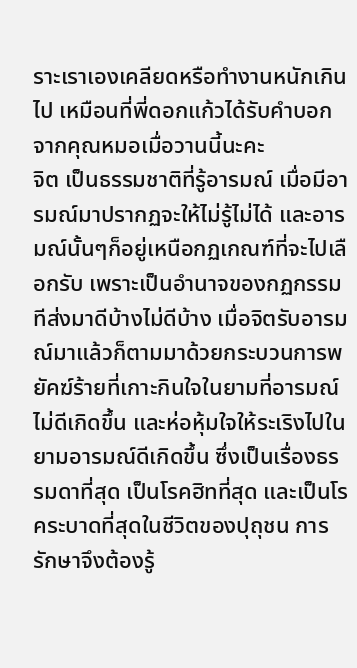ราะเราเองเคลียดหรือทำงานหนักเกินไป เหมือนที่พี่ดอกแก้วได้รับคำบอกจากคุณหมอเมื่อวานนี้นะคะ
จิต เป็นธรรมชาติที่รู้อารมณ์ เมื่อมีอารมณ์มาปรากฏจะให้ไม่รู้ไม่ได้ และอารมณ์นั้นๆก็อยู่เหนือกฏเกณฑ์ที่จะไปเลือกรับ เพราะเป็นอำนาจของกฏกรรมทีส่งมาดีบ้างไม่ดีบ้าง เมื่อจิตรับอารมณ์มาแล้วก็ตามมาด้วยกระบวนการพยัคฆ์ร้ายที่เกาะกินใจในยามที่อารมณ์ไม่ดีเกิดขึ้น และห่อหุ้มใจให้ระเริงไปในยามอารมณ์ดีเกิดขึ้น ซึ่งเป็นเรื่องธรรมดาที่สุด เป็นโรคฮิทที่สุด และเป็นโรคระบาดที่สุดในชีวิตของปุถุชน การรักษาจึงต้องรู้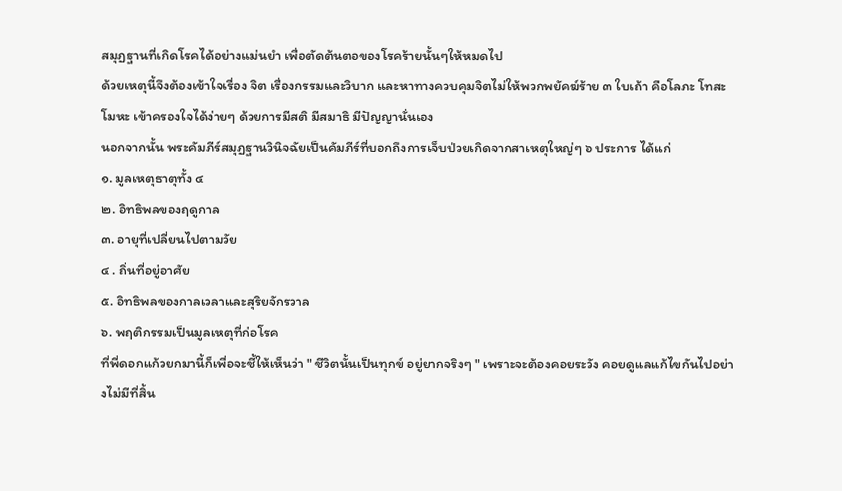สมุฏฐานที่เกิดโรคได้อย่างแม่นยำ เพื่อตัดต้นตอของโรคร้ายนั้นๆให้หมดไป
ด้วยเหตุนี้จึงต้องเข้าใจเรื่อง จิต เรื่องกรรมและวิบาก และหาทางควบคุมจิตไม่ให้พวกพยัคฆ์ร้าย ๓ ใบเถ้า คือโลภะ โทสะ โมหะ เข้าครองใจได้ง่ายๆ ด้วยการมีสติ มีสมาธิ มีปัญญานั่นเอง
นอกจากนั้น พระคัมภีร์สมุฏฐานวินิจฉัยเป็นคัมภีร์ที่บอกถึงการเจ็บป่วยเกิดจากสาเหตุใหญ่ๆ ๖ ประการ ได้แก่
๑. มูลเหตุธาตุทั้ง ๔
๒. อิทธิพลของฤดูกาล
๓. อายุที่เปลี่ยนไปตามวัย
๔ . ถิ่นที่อยู่อาศัย
๕. อิทธิพลของกาลเวลาและสุริยจักรวาล
๖. พฤติกรรมเป็นมูลเหตุที่ก่อโรค
ที่พี่ดอกแก้วยกมานี้ก็เพื่อจะชี้ให้เห็นว่า " ชีวิตนั้นเป็นทุกข์ อยู่ยากจริงๆ " เพราะจะต้องคอยระวัง คอยดูแลแก้ไขกันไปอย่างไม่มีที่สิ้น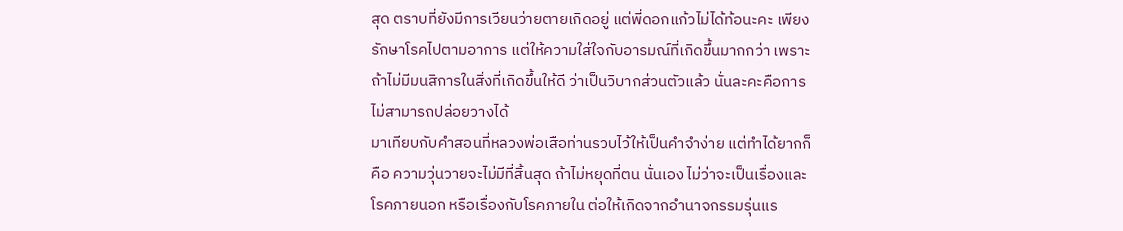สุด ตราบที่ยังมีการเวียนว่ายตายเกิดอยู่ แต่พี่ดอกแก้วไม่ได้ท้อนะคะ เพียงรักษาโรคไปตามอาการ แต่ให้ความใส่ใจกับอารมณ์ที่เกิดขึ้นมากกว่า เพราะถ้าไม่มีมนสิการในสิ่งที่เกิดขึ้นให้ดี ว่าเป็นวิบากส่วนตัวแล้ว นั่นละคะคือการไม่สามารถปล่อยวางได้
มาเทียบกับคำสอนที่หลวงพ่อเสือท่านรวบไว้ให้เป็นคำจำง่าย แต่ทำได้ยากก็คือ ความวุ่นวายจะไม่มีที่สิ้นสุด ถ้าไม่หยุดที่ตน นั่นเอง ไม่ว่าจะเป็นเรื่องและโรคภายนอก หรือเรื่องกับโรคภายใน ต่อให้เกิดจากอำนาจกรรมรุ่นแร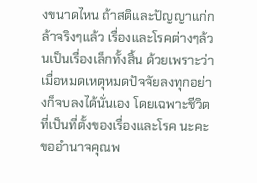งขนาดไหน ถ้าสติและปัญญาแก่กล้าจริงๆแล้ว เรื่องและโรคต่างๆล้วนเป็นเรื่องเล็กทั้งสิ้น ด้วยเพราะว่า เมื่อหมดเหตุหมดปัจจัยลงทุกอย่างก็จบลงได้นั่นเอง โดยเฉพาะชีวิต ที่เป็นที่ตั้งของเรื่องและโรค นะคะ
ขออำนาจคุณพ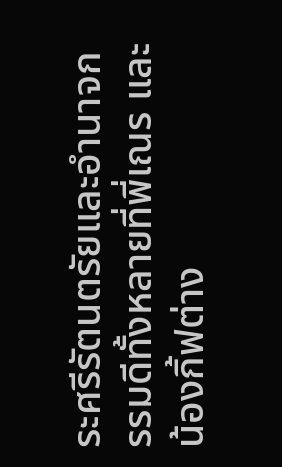ระศรีรัตนตรัยและอำนาจกรรมดีทั้งหลายที่พี่เณร และน้องกิ้ฟต่าง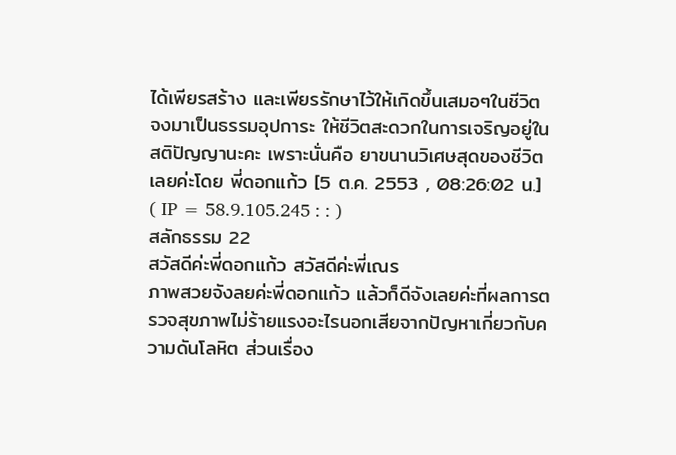ได้เพียรสร้าง และเพียรรักษาไว้ให้เกิดขึ้นเสมอๆในชีวิต จงมาเป็นธรรมอุปการะ ให้ชีวิตสะดวกในการเจริญอยู่ในสติปัญญานะคะ เพราะนั่นคือ ยาขนานวิเศษสุดของชีวิตเลยค่ะโดย พี่ดอกแก้ว [5 ต.ค. 2553 , 08:26:02 น.] ( IP = 58.9.105.245 : : )
สลักธรรม 22
สวัสดีค่ะพี่ดอกแก้ว สวัสดีค่ะพี่เณร
ภาพสวยจังลยค่ะพี่ดอกแก้ว แล้วก็ดีจังเลยค่ะที่ผลการตรวจสุขภาพไม่ร้ายแรงอะไรนอกเสียจากปัญหาเกี่ยวกับความดันโลหิต ส่วนเรื่อง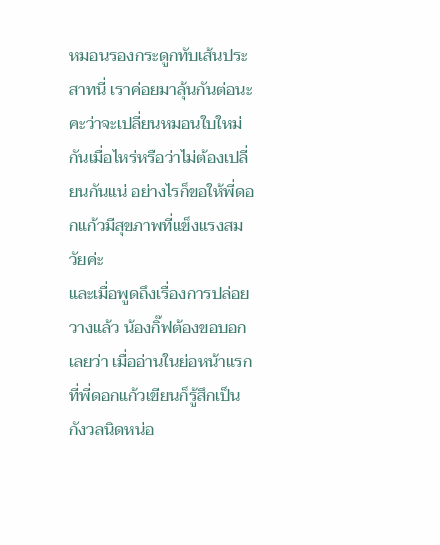หมอนรองกระดูกทับเส้นประสาทนี่ เราค่อยมาลุ้นกันต่อนะคะว่าจะเปลี่ยนหมอนใบใหม่กันเมื่อไหร่หรือว่าไม่ต้องเปลี่ยนกันแน่ อย่างไรก็ขอให้พี่ดอกแก้วมีสุขภาพที่แข็งแรงสมวัยค่ะ
และเมื่อพูดถึงเรื่องการปล่อยวางแล้ว น้องกิ๊ฟต้องขอบอกเลยว่า เมื่ออ่านในย่อหน้าแรกที่พี่ดอกแก้วเขียนก็รู้สึกเป็นกังวลนิดหน่อ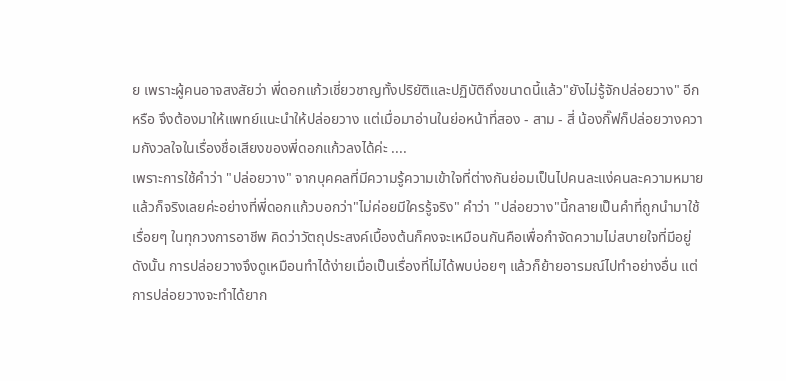ย เพราะผู้คนอาจสงสัยว่า พี่ดอกแก้วเชี่ยวชาญทั้งปริยัติและปฏิบัติถึงขนาดนี้แล้ว"ยังไม่รู้จักปล่อยวาง" อีกหรือ จึงต้องมาให้แพทย์แนะนำให้ปล่อยวาง แต่เมื่อมาอ่านในย่อหน้าที่สอง - สาม - สี่ น้องกิ๊ฟก็ปล่อยวางความกังวลใจในเรื่องชื่อเสียงของพี่ดอกแก้วลงได้ค่ะ ....
เพราะการใช้คำว่า "ปล่อยวาง" จากบุคคลที่มีความรู้ความเข้าใจที่ต่างกันย่อมเป็นไปคนละแง่คนละความหมาย แล้วก็จริงเลยค่ะอย่างที่พี่ดอกแก้วบอกว่า"ไม่ค่อยมีใครรู้จริง" คำว่า "ปล่อยวาง"นี้กลายเป็นคำที่ถูกนำมาใช้เรื่อยๆ ในทุกวงการอาชีพ คิดว่าวัตถุประสงค์เบื้องต้นก็คงจะเหมือนกันคือเพื่อกำจัดความไม่สบายใจที่มีอยู่
ดังนั้น การปล่อยวางจึงดูเหมือนทำได้ง่ายเมื่อเป็นเรื่องที่ไม่ได้พบบ่อยๆ แล้วก็ย้ายอารมณ์ไปทำอย่างอื่น แต่การปล่อยวางจะทำได้ยาก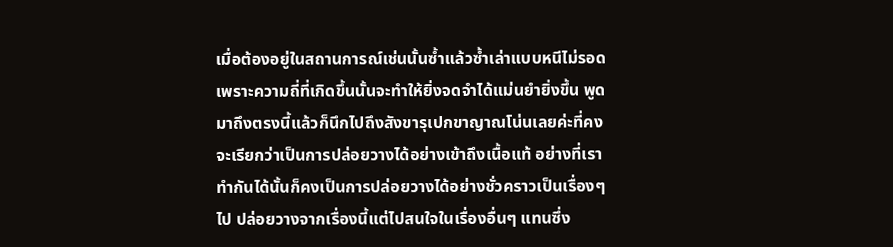เมื่อต้องอยู่ในสถานการณ์เช่นนั้นซ้ำแล้วซ้ำเล่าแบบหนีไม่รอดเพราะความถี่ที่เกิดขึ้นนั้นจะทำให้ยิ่งจดจำได้แม่นยำยิ่งขึ้น พูดมาถึงตรงนี้แล้วก็นึกไปถึงสังขารุเปกขาญาณโน่นเลยค่ะที่คงจะเรียกว่าเป็นการปล่อยวางได้อย่างเข้าถึงเนื้อแท้ อย่างที่เราทำกันได้นั้นก็คงเป็นการปล่อยวางได้อย่างชั่วคราวเป็นเรื่องๆ ไป ปล่อยวางจากเรื่องนี้แต่ไปสนใจในเรื่องอื่นๆ แทนซึ่ง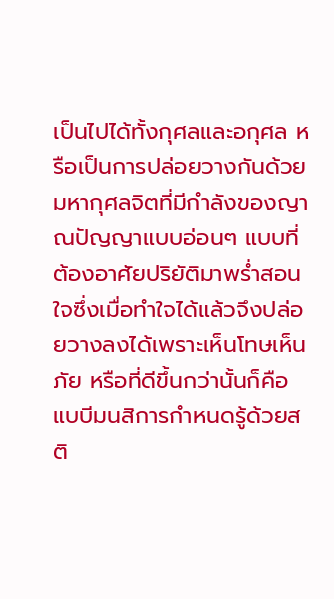เป็นไปได้ทั้งกุศลและอกุศล หรือเป็นการปล่อยวางกันด้วยมหากุศลจิตที่มีกำลังของญาณปัญญาแบบอ่อนๆ แบบที่ต้องอาศัยปริยัติมาพร่ำสอนใจซึ่งเมื่อทำใจได้แล้วจึงปล่อยวางลงได้เพราะเห็นโทษเห็นภัย หรือที่ดีขึ้นกว่านั้นก็คือแบบีมนสิการกำหนดรู้ด้วยสติ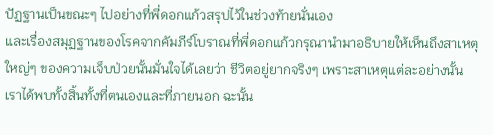ปัฏฐานเป็นขณะๆ ไปอย่างที่พี่ดอกแก้วสรุปไว้ในช่วงท้ายนั่นเอง
และเรื่องสมุฏฐานของโรคจากคัมภีร์โบราณที่พี่ดอกแก้วกรุณานำมาอธิบายให้เห็นถึงสาเหตุใหญ่ๆ ของความเจ็บป่วยนั้นมั่นใจได้เลยว่า ชีวิตอยู่ยากจริงๆ เพราะสาเหตุแต่ละอย่างนั้นเราได้พบทั้งสิ้นทั้งที่ตนเองและที่ภายนอก ฉะนั้น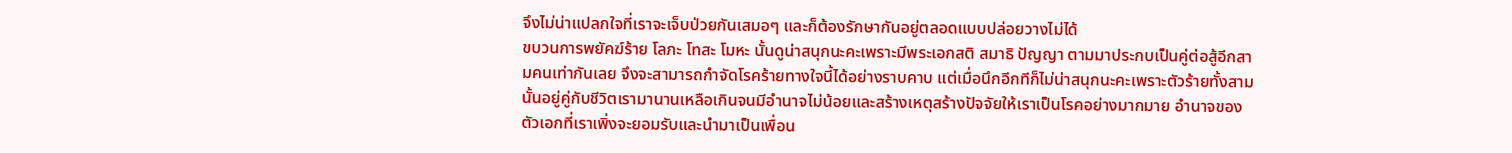จึงไม่น่าแปลกใจที่เราจะเจ็บป่วยกันเสมอๆ และก็ต้องรักษากันอยู่ตลอดแบบปล่อยวางไม่ได้
ขบวนการพยัคฆ์ร้าย โลภะ โทสะ โมหะ นั้นดูน่าสนุกนะคะเพราะมีพระเอกสติ สมาธิ ปัญญา ตามมาประกบเป็นคู่ต่อสู้อีกสามคนเท่ากันเลย จึงจะสามารถกำจัดโรคร้ายทางใจนี้ได้อย่างราบคาบ แต่เมื่อนึกอีกทีก็ไม่น่าสนุกนะคะเพราะตัวร้ายทั้งสามนั้นอยู่คู่กับชีวิตเรามานานเหลือเกินจนมีอำนาจไม่น้อยและสร้างเหตุสร้างปัจจัยให้เราเป็นโรคอย่างมากมาย อำนาจของตัวเอกที่เราเพิ่งจะยอมรับและนำมาเป็นเพื่อน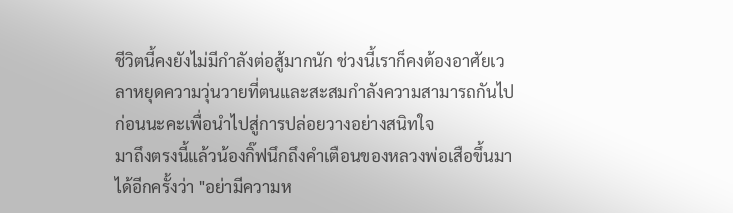ชีวิตนี้คงยังไม่มีกำลังต่อสู้มากนัก ช่วงนี้เราก็คงต้องอาศัยเวลาหยุดความวุ่นวายที่ตนและสะสมกำลังความสามารถกันไปก่อนนะคะเพื่อนำไปสู่การปล่อยวางอย่างสนิทใจ
มาถึงตรงนี้แล้วน้องกิ๊ฟนึกถึงคำเตือนของหลวงพ่อเสือขึ้นมาได้อีกครั้งว่า "อย่ามีความห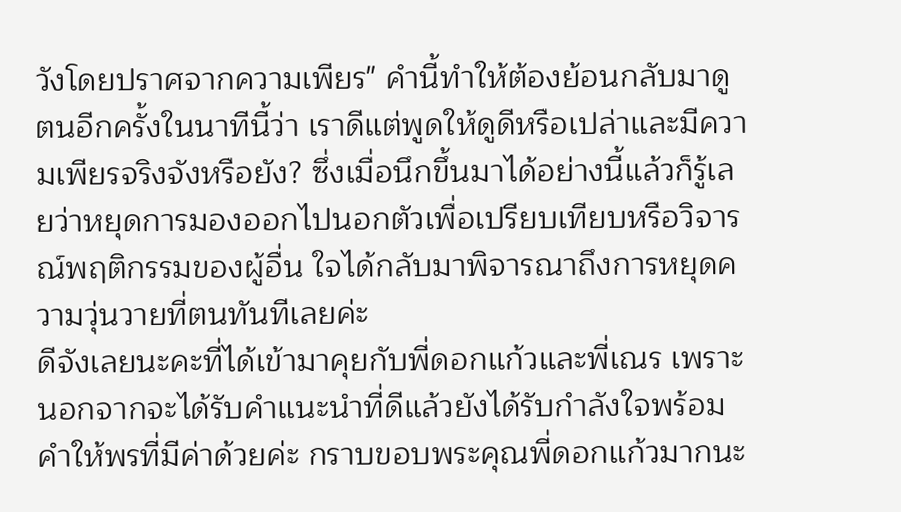วังโดยปราศจากความเพียร" คำนี้ทำให้ต้องย้อนกลับมาดูตนอีกครั้งในนาทีนี้ว่า เราดีแต่พูดให้ดูดีหรือเปล่าและมีความเพียรจริงจังหรือยัง? ซึ่งเมื่อนึกขึ้นมาได้อย่างนี้แล้วก็รู้เลยว่าหยุดการมองออกไปนอกตัวเพื่อเปรียบเทียบหรือวิจารณ์พฤติกรรมของผู้อื่น ใจได้กลับมาพิจารณาถึงการหยุดความวุ่นวายที่ตนทันทีเลยค่ะ
ดีจังเลยนะคะที่ได้เข้ามาคุยกับพี่ดอกแก้วและพี่เณร เพราะนอกจากจะได้รับคำแนะนำที่ดีแล้วยังได้รับกำลังใจพร้อมคำให้พรที่มีค่าด้วยค่ะ กราบขอบพระคุณพี่ดอกแก้วมากนะ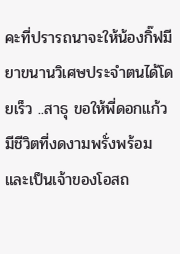คะที่ปรารถนาจะให้น้องกิ๊ฟมียาขนานวิเศษประจำตนได้โดยเร็ว ..สาธุ ขอให้พี่ดอกแก้วมีชีวิตที่งดงามพรั่งพร้อมและเป็นเจ้าของโอสถ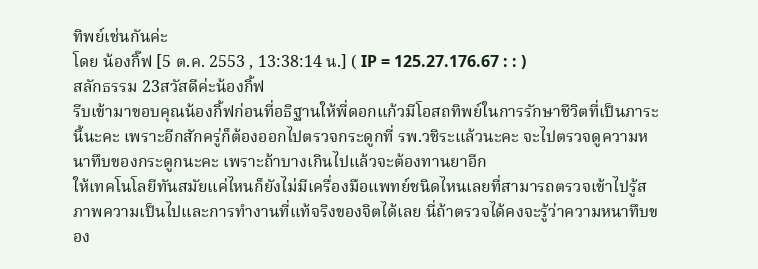ทิพย์เช่นกันค่ะ
โดย น้องกิ๊ฟ [5 ต.ค. 2553 , 13:38:14 น.] ( IP = 125.27.176.67 : : )
สลักธรรม 23สวัสดีค่ะน้องกิ้ฟ
รีบเข้ามาขอบคุณน้องกิ้ฟก่อนที่อธิฐานให้พี่ดอกแก้วมีโอสถทิพย์ในการรักษาชีวิตที่เป็นภาระนี้นะคะ เพราะอีกสักครู่ก็ต้องออกไปตรวจกระดูกที่ รพ.วชิระแล้วนะคะ จะไปตรวจดูความหนาทึบของกระดูกนะคะ เพราะถ้าบางเกินไปแล้วจะต้องทานยาอีก
ให้เทคโนโลยีทันสมัยแค่ไหนก็ยังไม่มีเครื่องมือแพทย์ชนิดไหนเลยที่สามารถตรวจเข้าไปรู้สภาพความเป็นไปและการทำงานที่แท้จริงของจิตได้เลย นี่ถ้าตรวจได้คงจะรู้ว่าความหนาทึบของ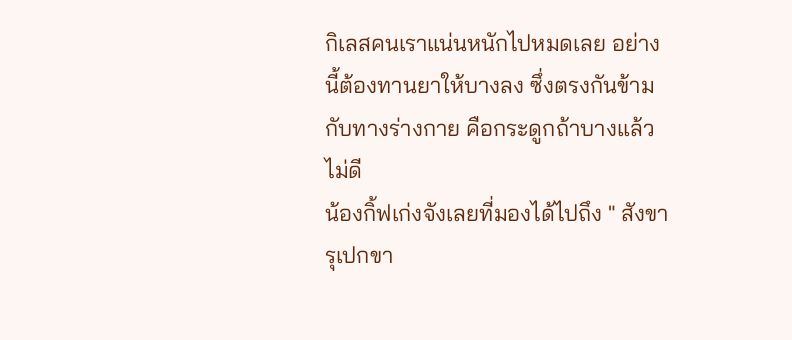กิเลสคนเราแน่นหนักไปหมดเลย อย่างนี้ต้องทานยาให้บางลง ซึ่งตรงกันข้ามกับทางร่างกาย คือกระดูกถ้าบางแล้วไม่ดี
น้องกิ้ฟเก่งจังเลยที่มองได้ไปถึง " สังขารุเปกขา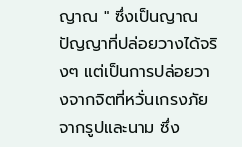ญาณ " ซึ่งเป็นญาณปัญญาที่ปล่อยวางได้จริงๆ แต่เป็นการปล่อยวางจากจิตที่หวั่นเกรงภัยจากรูปและนาม ซึ่ง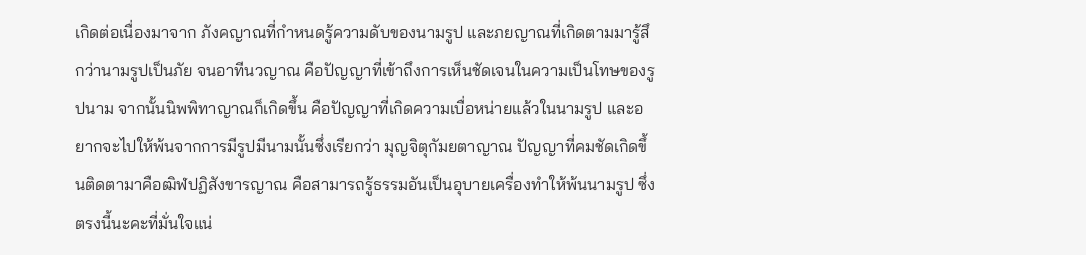เกิดต่อเนื่องมาจาก ภังคญาณที่กำหนดรู้ความดับของนามรูป และภยญาณที่เกิดตามมารู้สึกว่านามรูปเป็นภัย จนอาทีนวญาณ คือปัญญาที่เข้าถึงการเห็นชัดเจนในความเป็นโทษของรูปนาม จากนั้นนิพพิทาญาณก็เกิดขึ้น คือปัญญาที่เกิดความเบื่อหน่ายแล้วในนามรูป และอยากจะไปให้พ้นจากการมีรูปมีนามนั้นซึ่งเรียกว่า มุญจิตุกัมยตาญาณ ปัญญาที่คมชัดเกิดขึ้นติดตามาคือฒิฬปฏิสังขารญาณ คือสามารถรู้ธรรมอันเป็นอุบายเครื่องทำให้พ้นนามรูป ซึ่งตรงนี้นะคะที่มั่นใจแน่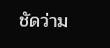ชัดว่าม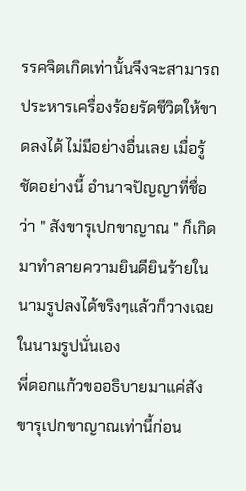รรคจิตเกิดเท่านั้นจึงจะสามารถประหารเครื่องร้อยรัดชีวิตให้ขาดลงได้ ไม่มีอย่างอื่นเลย เมื่อรู้ชัดอย่างนี้ อำนาจปัญญาที่ชื่อว่า " สังขารุเปกขาญาณ " ก็เกิดมาทำลายความยินดียินร้ายในนามรูปลงได้ขริงๆแล้วก็วางเฉยในนามรูปนั่นเอง
พี่ดอกแก้วขออธิบายมาแค่สังขารุเปกขาญาณเท่านี้ก่อน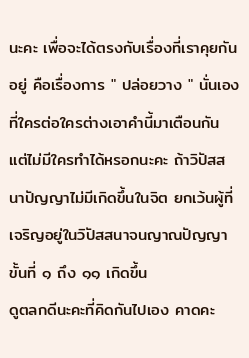นะคะ เพื่อจะได้ตรงกับเรื่องที่เราคุยกันอยู่ คือเรื่องการ " ปล่อยวาง " นั่นเองที่ใครต่อใครต่างเอาคำนี้มาเตือนกัน แต่ไม่มีใครทำได้หรอกนะคะ ถ้าวิปัสสนาปัญญาไม่มีเกิดขึ้นในจิต ยกเว้นผู้ที่เจริญอยู่ในวิปัสสนาจนญาณปัญญาขั้นที่ ๑ ถึง ๑๑ เกิดขึ้น
ดูตลกดีนะคะที่คิดกันไปเอง คาดคะ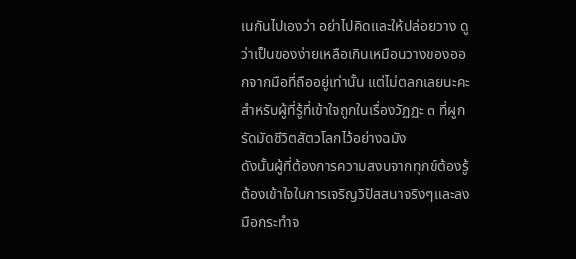เนกันไปเองว่า อย่าไปคิดและให้ปล่อยวาง ดูว่าเป็นของง่ายเหลือเกินเหมือนวางของออกจากมือที่ถืออยู่เท่านั้น แต่ไม่ตลกเลยนะคะสำหรับผู้ที่รู้ที่เข้าใจถูกในเรื่องวัฏฏะ ๓ ที่ผูกรัดมัดชีวิตสัตวโลกไว้อย่างฉมัง
ดังนั้นผู้ที่ต้องการความสงบจากทุกข์ต้องรู้ต้องเข้าใจในการเจริญวิปัสสนาจริงๆและลงมือกระทำจ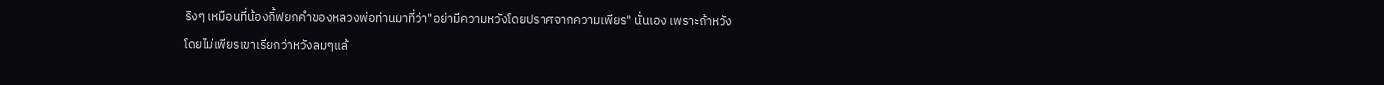ริงๆ เหมือนที่น้องกิ้ฟยกคำของหลวงพ่อท่านมาที่ว่า"อย่ามีความหวังโดยปราศจากความเพียร" นั่นเอง เพราะถ้าหวังโดยไม่เพียรเขาเรียกว่าหวังลมๆแล้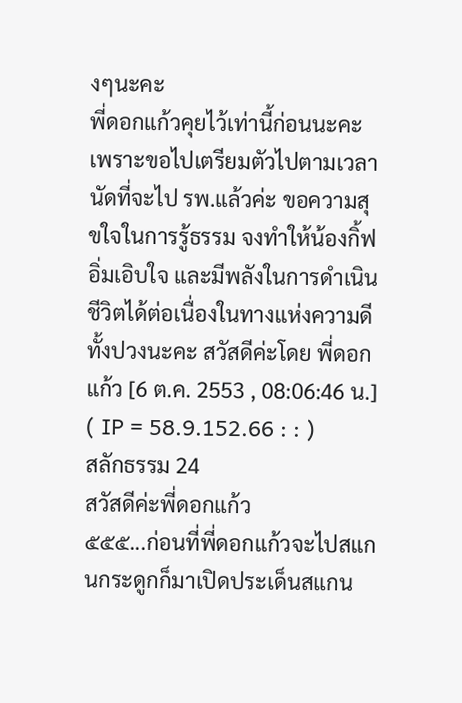งๆนะคะ
พี่ดอกแก้วคุยไว้เท่านี้ก่อนนะคะ เพราะขอไปเตรียมตัวไปตามเวลานัดที่จะไป รพ.แล้วค่ะ ขอความสุขใจในการรู้ธรรม จงทำให้น้องกิ้ฟอิ่มเอิบใจ และมีพลังในการดำเนินชีวิตได้ต่อเนื่องในทางแห่งความดีทั้งปวงนะคะ สวัสดีค่ะโดย พี่ดอกแก้ว [6 ต.ค. 2553 , 08:06:46 น.] ( IP = 58.9.152.66 : : )
สลักธรรม 24
สวัสดีค่ะพี่ดอกแก้ว
๕๕๕...ก่อนที่พี่ดอกแก้วจะไปสแกนกระดูกก็มาเปิดประเด็นสแกน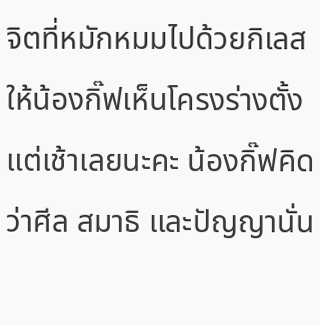จิตที่หมักหมมไปด้วยกิเลสให้น้องกิ๊ฟเห็นโครงร่างตั้งแต่เช้าเลยนะคะ น้องกิ๊ฟคิดว่าศีล สมาธิ และปัญญานั่น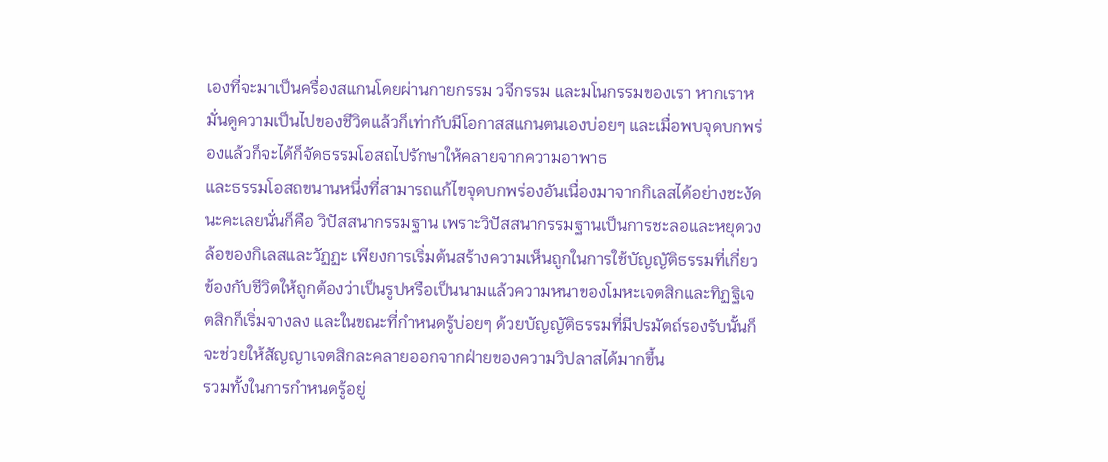เองที่จะมาเป็นครื่องสแกนโดยผ่านกายกรรม วจีกรรม และมโนกรรมของเรา หากเราหมั่นดูความเป็นไปของชีวิตแล้วก็เท่ากับมีโอกาสสแกนตนเองบ่อยๆ และเมื่อพบจุดบกพร่องแล้วก็จะได้ก็จัดธรรมโอสถไปรักษาให้คลายจากความอาพาธ
และธรรมโอสถขนานหนึ่งที่สามารถแก้ไขจุดบกพร่องอันเนื่องมาจากกิเลสได้อย่างชะงัดนะคะเลยนั่นก็คือ วิปัสสนากรรมฐาน เพราะวิปัสสนากรรมฐานเป็นการชะลอและหยุดวงล้อของกิเลสและวัฏฏะ เพียงการเริ่มต้นสร้างความเห็นถูกในการใช้บัญญัติธรรมที่เกี่ยวข้องกับชีวิตให้ถูกต้องว่าเป็นรูปหรือเป็นนามแล้วความหนาของโมหะเจตสิกและทิฏฐิเจตสิกก็เริ่มจางลง และในขณะที่กำหนดรู้บ่อยๆ ด้วยบัญญัติธรรมที่มีปรมัตถ์รองรับนั้นก็จะช่วยให้สัญญาเจตสิกละคลายออกจากฝ่ายของความวิปลาสได้มากขึ้น
รวมทั้งในการกำหนดรู้อยู่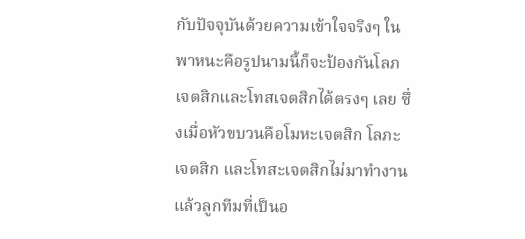กับปัจจุบันด้วยความเข้าใจจริงๆ ในพาหนะคือรูปนามนี้ก็จะป้องกันโลภเจตสิกและโทสเจตสิกได้ตรงๆ เลย ซึ่งเมื่อหัวขบวนคือโมหะเจตสิก โลภะเจตสิก และโทสะเจตสิกไม่มาทำงานแล้วลูกทีมที่เป็นอ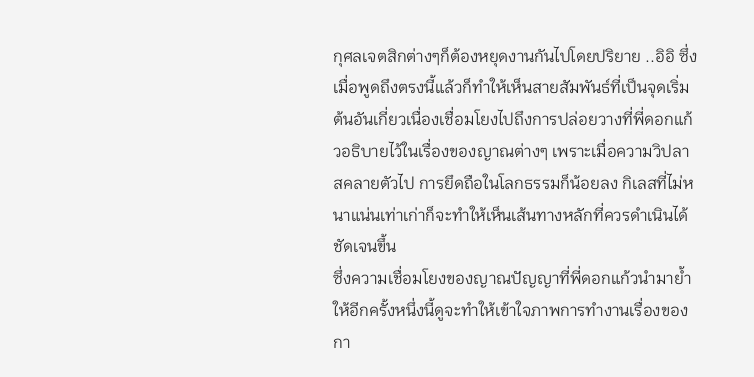กุศลเจตสิกต่างๆก็ต้องหยุดงานกันไปโดยปริยาย ..อิอิ ซึ่งเมื่อพูดถึงตรงนี้แล้วก็ทำให้เห็นสายสัมพันธ์ที่เป็นจุดเริ่มต้นอันเกี่ยวเนื่องเชื่อมโยงไปถึงการปล่อยวางที่พี่ดอกแก้วอธิบายไว้ในเรื่องของญาณต่างๆ เพราะเมื่อความวิปลาสคลายตัวไป การยึดถือในโลกธรรมก็น้อยลง กิเลสที่ไม่หนาแน่นเท่าเก่าก็จะทำให้เห็นเส้นทางหลักที่ควรดำเนินได้ชัดเจนขึ้น
ซึ่งความเชื่อมโยงของญาณปัญญาที่พี่ดอกแก้วนำมาย้ำให้อีกครั้งหนึ่งนี้ดูจะทำให้เข้าใจภาพการทำงานเรื่องของกา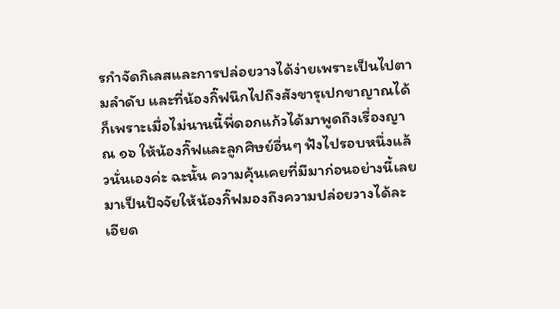รกำจัดกิเลสและการปล่อยวางได้ง่ายเพราะเป็นไปตามลำดับ และที่น้องกิ๊ฟนึกไปถึงสังขารุเปกขาญาณได้ก็เพราะเมื่อไม่นานนี้พี่ดอกแก้วได้มาพูดถึงเรื่องญาณ ๑๖ ให้น้องกิ๊ฟและลูกศิษย์อื่นๆ ฟังไปรอบหนึ่งแล้วนั่นเองค่ะ ฉะนั้น ความคุ้นเคยที่มีมาก่อนอย่างนี้เลยมาเป็นปัจจัยให้น้องกิ๊ฟมองถึงความปล่อยวางได้ละเอียด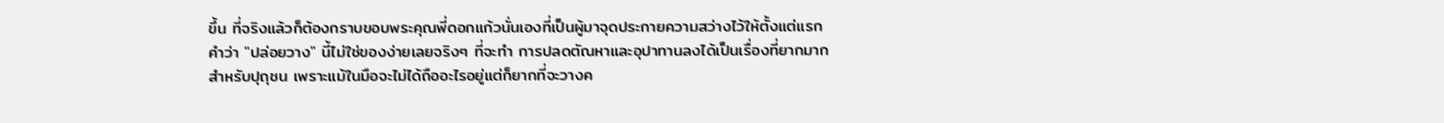ขึ้น ที่จริงแล้วก็ต้องกราบขอบพระคุณพี่ดอกแก้วนั่นเองที่เป็นผู้มาจุดประกายความสว่างไว้ให้ตั้งแต่แรก
คำว่า "ปล่อยวาง" นี้ไม่ใช่ของง่ายเลยจริงๆ ที่จะทำ การปลดตัณหาและอุปาทานลงได้เป็นเรื่องที่ยากมากสำหรับปุถุชน เพราะแม้ในมือจะไม่ได้ถืออะไรอยู่แต่ก็ยากที่จะวางค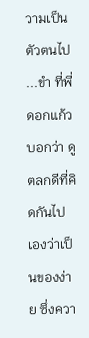วามเป็นตัวตนไป ...ขำ ที่พี่ดอกแก้วบอกว่า ดูตลกดีที่คิดกันไปเองว่าเป็นของง่าย ซึ่งควา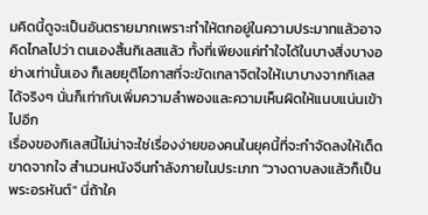มคิดนี้ดูจะเป็นอันตรายมากเพราะทำให้ตกอยู่ในความประมาทแล้วอาจคิดไกลไปว่า ตนเองสิ้นกิเลสแล้ว ทั้งที่เพียงแค่ทำใจได้ในบางสิ่งบางอย่างเท่านั้นเอง ก็เลยยุติโอกาสที่จะขัดเกลาจิตใจให้เบาบางจากกิเลสได้จริงๆ นั่นก็เท่ากับเพิ่มความลำพองและความเห็นผิดให้แนบแน่นเข้าไปอีก
เรื่องของกิเลสนี้ไม่น่าจะใช่เรื่องง่ายของคนในยุคนี้ที่จะกำจัดลงให้เด็ดขาดจากใจ สำนวนหนังจีนกำลังภายในประเภท "วางดาบลงแล้วก็เป็นพระอรหันต์" นี่ถ้าใค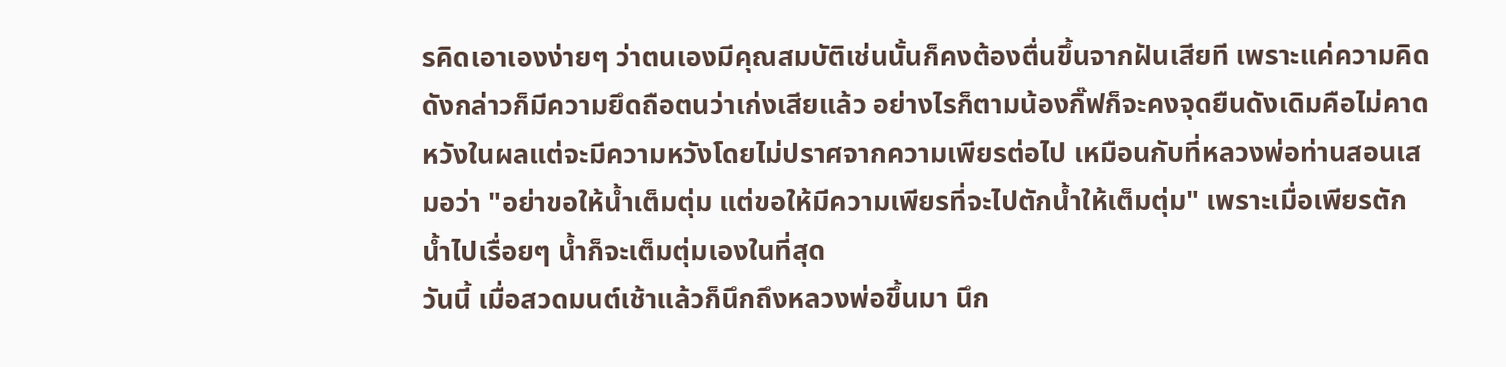รคิดเอาเองง่ายๆ ว่าตนเองมีคุณสมบัติเช่นนั้นก็คงต้องตื่นขึ้นจากฝันเสียที เพราะแค่ความคิดดังกล่าวก็มีความยึดถือตนว่าเก่งเสียแล้ว อย่างไรก็ตามน้องกิ๊ฟก็จะคงจุดยืนดังเดิมคือไม่คาดหวังในผลแต่จะมีความหวังโดยไม่ปราศจากความเพียรต่อไป เหมือนกับที่หลวงพ่อท่านสอนเสมอว่า "อย่าขอให้น้ำเต็มตุ่ม แต่ขอให้มีความเพียรที่จะไปตักน้ำให้เต็มตุ่ม" เพราะเมื่อเพียรตักน้ำไปเรื่อยๆ น้ำก็จะเต็มตุ่มเองในที่สุด
วันนี้ เมื่อสวดมนต์เช้าแล้วก็นึกถึงหลวงพ่อขึ้นมา นึก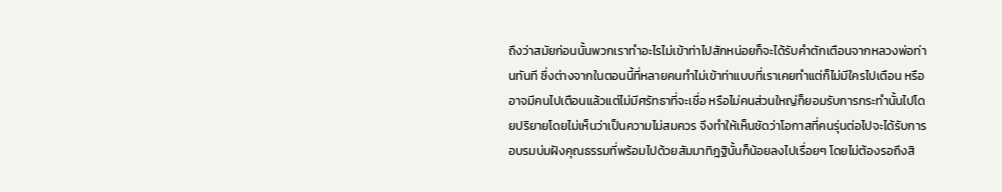ถึงว่าสมัยก่อนนั้นพวกเราทำอะไรไม่เข้าท่าไปสักหน่อยก็จะได้รับคำตักเตือนจากหลวงพ่อท่านทันที ซึ่งต่างจากในตอนนี้ที่หลายคนทำไม่เข้าท่าแบบที่เราเคยทำแต่ก็ไม่มีใครไปเตือน หรืออาจมีคนไปเตือนแล้วแต่ไม่มีศรัทธาที่จะเชื่อ หรือไม่คนส่วนใหญ่ก็ยอมรับการกระทำนั้นไปโดยปริยายโดยไม่เห็นว่าเป็นความไม่สมควร จึงทำให้เห็นชัดว่าโอกาสที่คนรุ่นต่อไปจะได้รับการอบรมบ่มฝังคุณธรรมที่พร้อมไปด้วยสัมมาทิฎฐินั้นก็น้อยลงไปเรื่อยๆ โดยไม่ต้องรอถึงสิ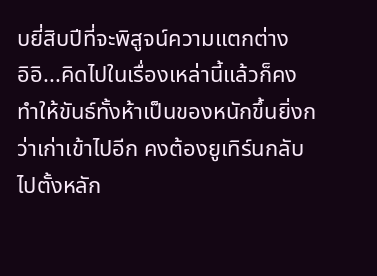บยี่สิบปีที่จะพิสูจน์ความแตกต่าง
อิอิ...คิดไปในเรื่องเหล่านี้แล้วก็คงทำให้ขันธ์ทั้งห้าเป็นของหนักขึ้นยิ่งกว่าเก่าเข้าไปอีก คงต้องยูเทิร์นกลับไปตั้งหลัก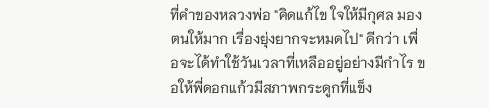ที่คำของหลวงพ่อ "คิดแก้ไข ใจให้มีกุศล มองตนให้มาก เรื่องยุ่งยากจะหมดไป" ดีกว่า เพื่อจะได้ทำใช้วันเวลาที่เหลืออยู่อย่างมีกำไร ขอให้พี่ดอกแก้วมีสภาพกระดูกที่แข็ง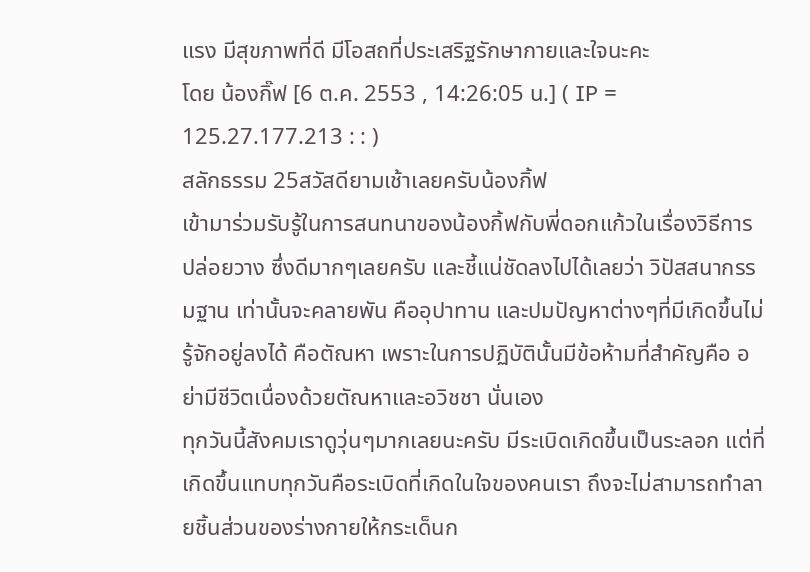แรง มีสุขภาพที่ดี มีโอสถที่ประเสริฐรักษากายและใจนะคะ
โดย น้องกิ๊ฟ [6 ต.ค. 2553 , 14:26:05 น.] ( IP = 125.27.177.213 : : )
สลักธรรม 25สวัสดียามเช้าเลยครับน้องกิ้ฟ
เข้ามาร่วมรับรู้ในการสนทนาของน้องกิ้ฟกับพี่ดอกแก้วในเรื่องวิธีการปล่อยวาง ซึ่งดีมากๆเลยครับ และชี้แน่ชัดลงไปได้เลยว่า วิปัสสนากรรมฐาน เท่านั้นจะคลายพัน คืออุปาทาน และปมปัญหาต่างๆที่มีเกิดขึ้นไม่รู้จักอยู่ลงได้ คือตัณหา เพราะในการปฏิบัตินั้นมีข้อห้ามที่สำคัญคือ อย่ามีชีวิตเนื่องด้วยตัณหาและอวิชชา นั่นเอง
ทุกวันนี้สังคมเราดูวุ่นๆมากเลยนะครับ มีระเบิดเกิดขึ้นเป็นระลอก แต่ที่เกิดขึ้นแทบทุกวันคือระเบิดที่เกิดในใจของคนเรา ถึงจะไม่สามารถทำลายชิ้นส่วนของร่างกายให้กระเด็นก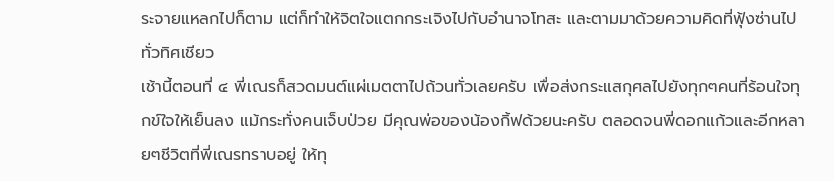ระจายแหลกไปก็ตาม แต่ก็ทำให้จิตใจแตกกระเจิงไปกับอำนาจโทสะ และตามมาด้วยความคิดที่ฟุ้งซ่านไปทั่วทิศเชียว
เช้านี้ตอนที่ ๔ พี่เณรก็สวดมนต์แผ่เมตตาไปถ้วนทั่วเลยครับ เพื่อส่งกระแสกุศลไปยังทุกๆคนที่ร้อนใจทุกข์ใจให้เย็นลง แม้กระทั่งคนเจ็บป่วย มีคุณพ่อของน้องกิ้ฟด้วยนะครับ ตลอดจนพี่ดอกแก้วและอีกหลายๆชีวิตที่พี่เณรทราบอยู่ ให้ทุ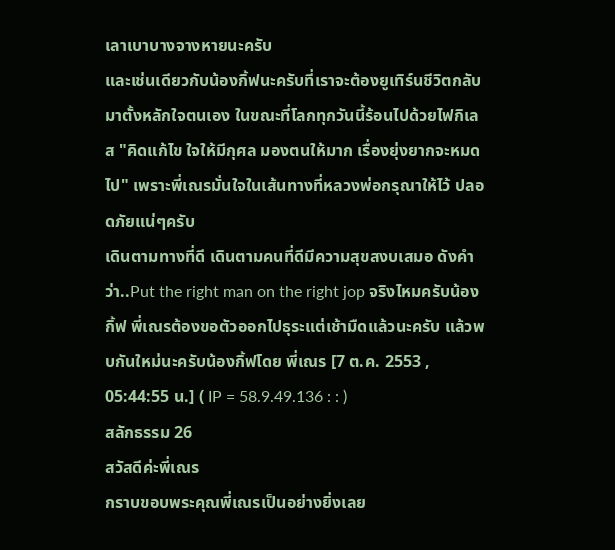เลาเบาบางจางหายนะครับ
และเช่นเดียวกับน้องกิ้ฟนะครับที่เราจะต้องยูเทิร์นชีวิตกลับมาตั้งหลักใจตนเอง ในขณะที่โลกทุกวันนี้ร้อนไปด้วยไฟกิเลส "คิดแก้ไข ใจให้มีกุศล มองตนให้มาก เรื่องยุ่งยากจะหมดไป" เพราะพี่เณรมั่นใจในเส้นทางที่หลวงพ่อกรุณาให้ไว้ ปลอดภัยแน่ๆครับ
เดินตามทางที่ดี เดินตามคนที่ดีมีความสุขสงบเสมอ ดังคำว่า..Put the right man on the right jop จริงไหมครับน้องกิ้ฟ พี่เณรต้องขอตัวออกไปธุระแต่เช้ามืดแล้วนะครับ แล้วพบกันใหม่นะครับน้องกิ้ฟโดย พี่เณร [7 ต.ค. 2553 , 05:44:55 น.] ( IP = 58.9.49.136 : : )
สลักธรรม 26
สวัสดีค่ะพี่เณร
กราบขอบพระคุณพี่เณรเป็นอย่างยิ่งเลย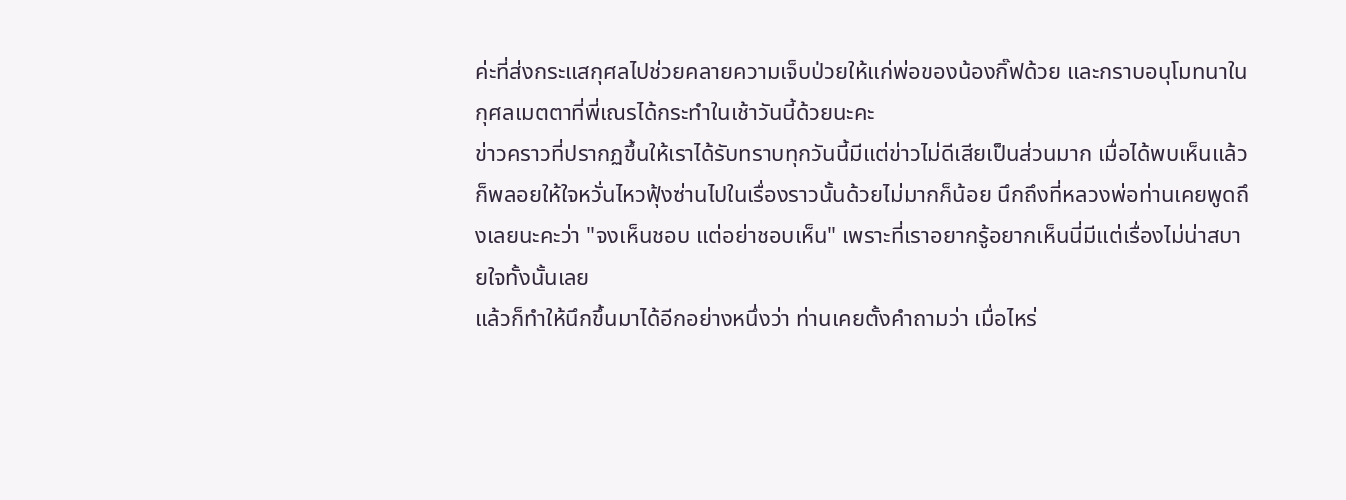ค่ะที่ส่งกระแสกุศลไปช่วยคลายความเจ็บป่วยให้แก่พ่อของน้องกิ๊ฟด้วย และกราบอนุโมทนาในกุศลเมตตาที่พี่เณรได้กระทำในเช้าวันนี้ด้วยนะคะ
ข่าวคราวที่ปรากฏขึ้นให้เราได้รับทราบทุกวันนี้มีแต่ข่าวไม่ดีเสียเป็นส่วนมาก เมื่อได้พบเห็นแล้วก็พลอยให้ใจหวั่นไหวฟุ้งซ่านไปในเรื่องราวนั้นด้วยไม่มากก็น้อย นึกถึงที่หลวงพ่อท่านเคยพูดถึงเลยนะคะว่า "จงเห็นชอบ แต่อย่าชอบเห็น" เพราะที่เราอยากรู้อยากเห็นนี่มีแต่เรื่องไม่น่าสบายใจทั้งนั้นเลย
แล้วก็ทำให้นึกขึ้นมาได้อีกอย่างหนึ่งว่า ท่านเคยตั้งคำถามว่า เมื่อไหร่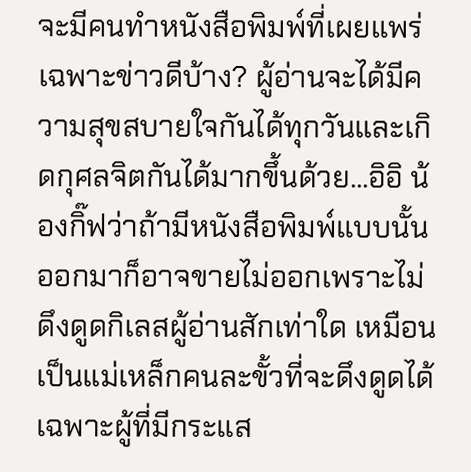จะมีคนทำหนังสือพิมพ์ที่เผยแพร่เฉพาะข่าวดีบ้าง? ผู้อ่านจะได้มีความสุขสบายใจกันได้ทุกวันและเกิดกุศลจิตกันได้มากขึ้นด้วย...อิอิ น้องกิ๊ฟว่าถ้ามีหนังสือพิมพ์แบบนั้นออกมาก็อาจขายไม่ออกเพราะไม่ดึงดูดกิเลสผู้อ่านสักเท่าใด เหมือนเป็นแม่เหล็กคนละขั้วที่จะดึงดูดได้เฉพาะผู้ที่มีกระแส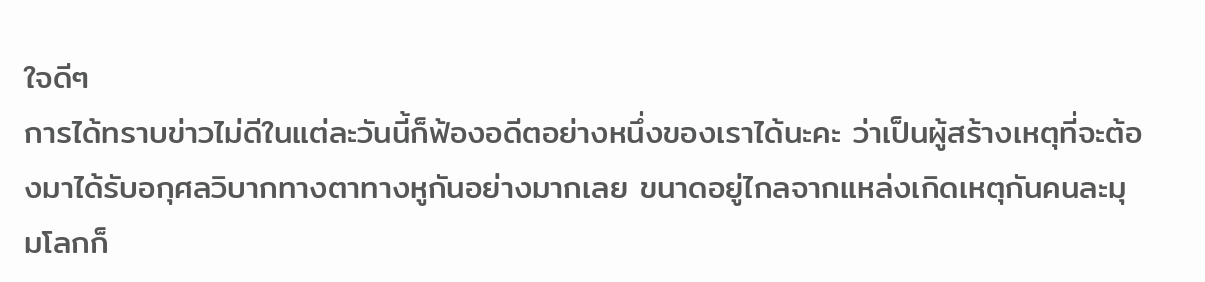ใจดีๆ
การได้ทราบข่าวไม่ดีในแต่ละวันนี้ก็ฟ้องอดีตอย่างหนึ่งของเราได้นะคะ ว่าเป็นผู้สร้างเหตุที่จะต้องมาได้รับอกุศลวิบากทางตาทางหูกันอย่างมากเลย ขนาดอยู่ไกลจากแหล่งเกิดเหตุกันคนละมุมโลกก็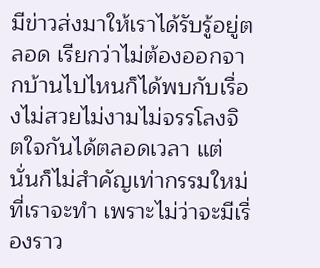มีข่าวส่งมาให้เราได้รับรู้อยู่ตลอด เรียกว่าไม่ต้องออกจากบ้านไปไหนก็ได้พบกับเรื่องไม่สวยไม่งามไม่จรรโลงจิตใจกันได้ตลอดเวลา แต่นั่นก็ไม่สำคัญเท่ากรรมใหม่ที่เราจะทำ เพราะไม่ว่าจะมีเรื่องราว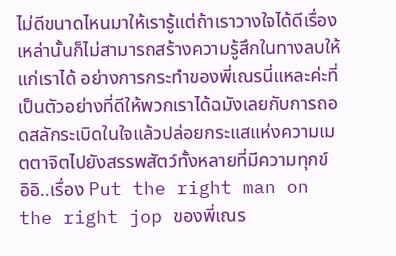ไม่ดีขนาดไหนมาให้เรารู้แต่ถ้าเราวางใจได้ดีเรื่องเหล่านั้นก็ไม่สามารถสร้างความรู้สึกในทางลบให้แก่เราได้ อย่างการกระทำของพี่เณรนี่แหละค่ะที่เป็นตัวอย่างที่ดีให้พวกเราได้ฉมังเลยกับการถอดสลักระเบิดในใจแล้วปล่อยกระแสแห่งความเมตตาจิตไปยังสรรพสัตว์ทั้งหลายที่มีความทุกข์
อิอิ..เรื่อง Put the right man on the right jop ของพี่เณร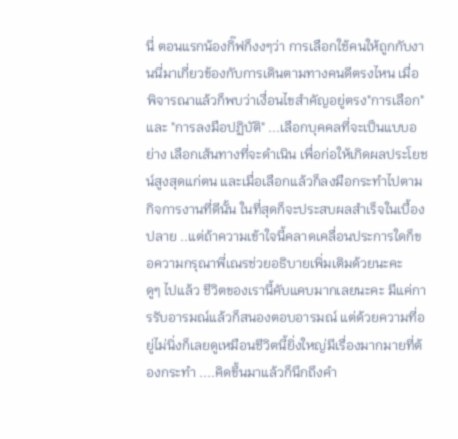นี่ ตอนแรกน้องกิ๊ฟก็งงๆว่า การเลือกใช้คนให้ถูกกับงานนี่มาเกี่ยวข้องกับการเดินตามทางคนดีตรงไหน เมื่อพิจารณาแล้วก็พบว่าเงื่อนไขสำคัญอยู่ตรง"การเลือก" และ "การลงมือปฏิบัติ" ...เลือกบุคคลที่จะเป็นแบบอย่าง เลือกเส้นทางที่จะดำเนิน เพื่อก่อให้เกิดผลประโยชน์สูงสุดแก่ตน และเมื่อเลือกแล้วก็ลงมือกระทำไปตามกิจการงานที่ดีนั้น ในที่สุดก็จะประสบผลสำเร็จในเบื้องปลาย ..แต่ถ้าความเข้าใจนี้คลาดเคลื่อนประการใดก็ขอความกรุณาพี่เณรช่วยอธิบายเพิ่มเติมด้วยนะคะ
ดูๆ ไปแล้ว ชีวิตของเรานี้คับแคบมากเลยนะคะ มีแค่การรับอารมณ์แล้วก็สนองตอบอารมณ์ แต่ด้วยความที่อยู่ไม่นิ่งก็เลยดูเหมือนชีวิตนี้ยิ่งใหญ่มีเรื่องมากมายที่ต้องกระทำ ....คิดขึ้นมาแล้วก็นึกถึงคำ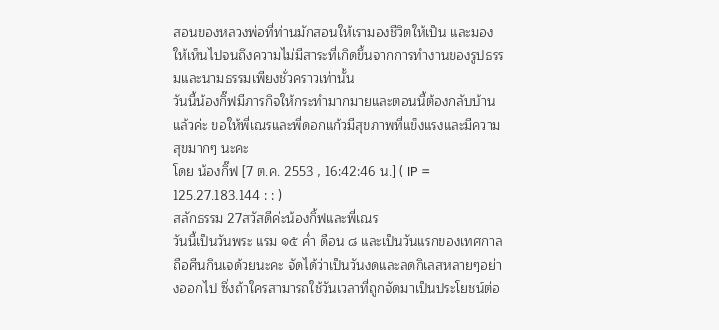สอนของหลวงพ่อที่ท่านมักสอนให้เรามองชีวิตให้เป็น และมองให้เห็นไปจนถึงความไม่มีสาระที่เกิดขึ้นจากการทำงานของรูปธรรมและนามธรรมเพียงชั่วคราวเท่านั้น
วันนี้น้องกิ๊ฟมีภารกิจให้กระทำมากมายและตอนนี้ต้องกลับบ้านแล้วค่ะ ขอให้พี่เณรและพี่ดอกแก้วมีสุขภาพที่แข็งแรงและมีความสุขมากๆ นะคะ
โดย น้องกิ๊ฟ [7 ต.ค. 2553 , 16:42:46 น.] ( IP = 125.27.183.144 : : )
สลักธรรม 27สวัสดีค่ะน้องกิ้ฟและพี่เณร
วันนี้เป็นวันพระ แรม ๑๕ ค่ำ ดือน ๘ และเป็นวันแรกของเทศกาลถือศีนกินเจด้วยนะคะ จัดได้ว่าเป็นวันงดและลดกิเลสหลายๆอย่างออกไป ซึ่งถ้าใครสามารถใช้วันเวลาที่ถูกจัดมาเป็นประโยชน์ต่อ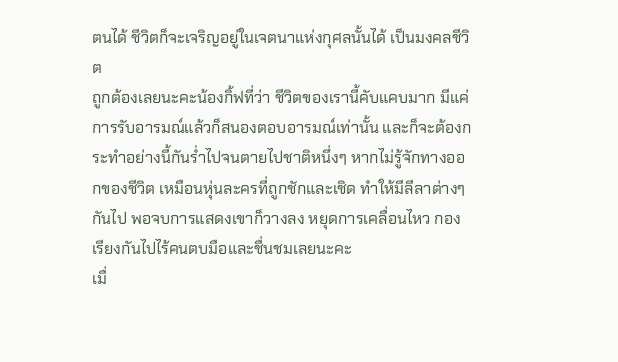ตนได้ ชีวิตก็จะเจริญอยู่ในเจตนาแห่งกุศลนั้นได้ เป็นมงคลชีวิต
ถูกต้องเลยนะคะน้องกิ้ฟที่ว่า ชีวิตของเรานี้คับแคบมาก มีแค่การรับอารมณ์แล้วก็สนองตอบอารมณ์เท่านั้น และก็จะต้องกระทำอย่างนี้กันร่ำไปจนตายไปชาติหนึ่งๆ หากไม่รู้จักทางออกของชีวิต เหมือนหุ่นละครที่ถูกชักและเชิด ทำให้มีลีลาต่างๆกันไป พอจบการแสดงเขาก็วางลง หยุดการเคลื่อนไหว กองเรียงกันไปไร้คนตบมือและชื่นชมเลยนะคะ
เมื่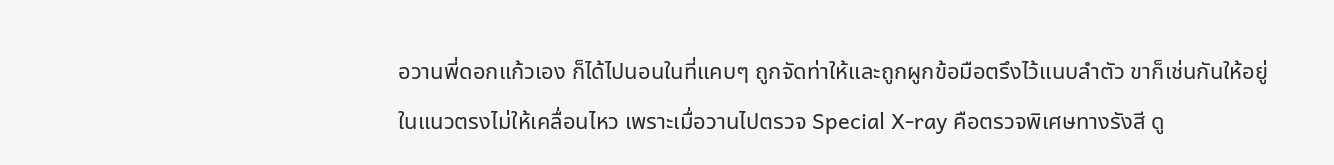อวานพี่ดอกแก้วเอง ก็ได้ไปนอนในที่แคบๆ ถูกจัดท่าให้และถูกผูกข้อมือตรึงไว้แนบลำตัว ขาก็เช่นกันให้อยู่ในแนวตรงไม่ให้เคลื่อนไหว เพราะเมื่อวานไปตรวจ Special X-ray คือตรวจพิเศษทางรังสี ดู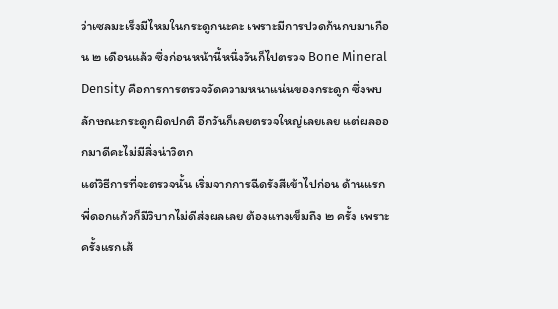ว่าเซลมะเร็งมีไหมในกระดูกนะคะ เพราะมีการปวดก้นกบมาเกือน ๒ เดือนแล้ว ซึ่งก่อนหน้านี้หนึ่งวันก็ไปตรวจ Bone Mineral Density คือการการตรวจวัดความหนาแน่นของกระดูก ซึ่งพบลักษณะกระดูกผิดปกติ อีกวันก็เลยตรวจใหญ่เลยเลย แต่ผลออกมาดีคะไม่มีสิ่งน่าวิตก
แต่วิธีการที่จะตรวจนั้น เริ่มจากการฉีดรังสีเข้าไปก่อน ด้านแรกพี่ดอกแก้วก็มีวิบากไม่ดีส่งผลเลย ต้องแทงเข็มถึง ๒ ครั้ง เพราะครั้งแรกเส้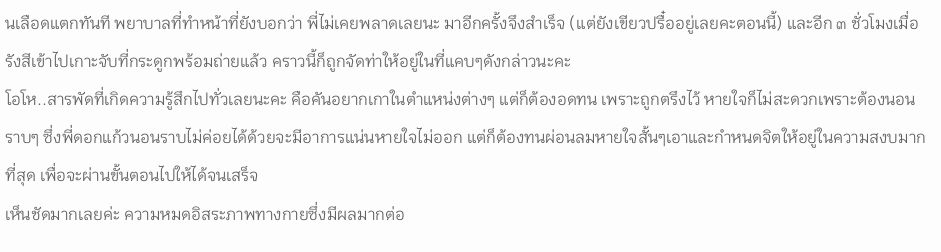นเลือดแตกทันที พยาบาลที่ทำหน้าที่ยังบอกว่า พี่ไม่เคยพลาดเลยนะ มาอีกครั้งจึงสำเร็จ (แต่ยังเขียวปรื๋ออยู่เลยคะตอนนี้) และอีก ๓ ชั่วโมงเมื่อรังสีเข้าไปเกาะจับที่กระดูกพร้อมถ่ายแล้ว คราวนี้ก็ถูกจัดท่าให้อยู่ในที่แคบๆดังกล่าวนะคะ
โอโห..สารพัดที่เกิดความรู้สึกไปทั่วเลยนะคะ คือคันอยากเกาในตำแหน่งต่างๆ แต่ก็ต้องอดทน เพราะถูกตรึงไว้ หายใจก็ไม่สะดวกเพราะต้องนอนราบๆ ซึ่งพี่ดอกแก้วนอนราบไม่ค่อยได้ด้วยจะมีอาการแน่นหายใจไม่ออก แต่ก็ต้องทนผ่อนลมหายใจสั้นๆเอาและกำหนดจิตให้อยู่ในความสงบมากที่สุด เพื่อจะผ่านขั้นตอนไปให้ได้จนเสร็จ
เห็นชัดมากเลยค่ะ ความหมดอิสระภาพทางกายซึ่งมีผลมากต่อ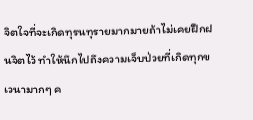จิตใจที่จะเกิดทุรนทุรายมากมายถ้าไม่เคยฝึกฝนจิตไว้ ทำให้นึกไปถึงความเจ็บป่วยที่เกิดทุกขเวนามากๆ ค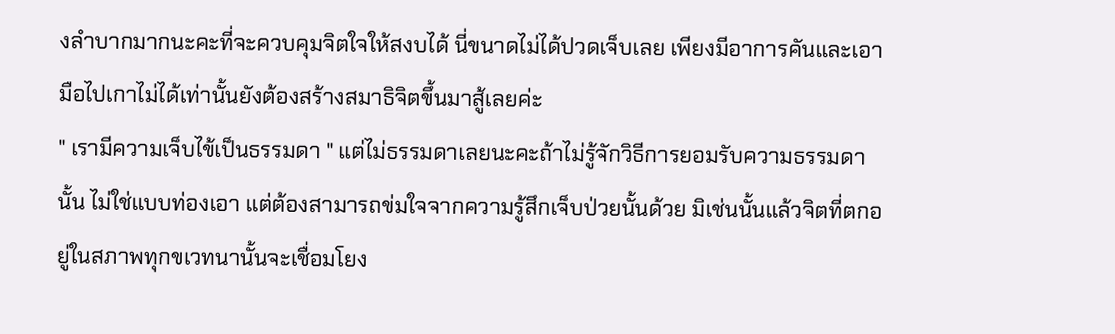งลำบากมากนะคะที่จะควบคุมจิตใจให้สงบได้ นี่ขนาดไม่ได้ปวดเจ็บเลย เพียงมีอาการคันและเอามือไปเกาไม่ได้เท่านั้นยังต้องสร้างสมาธิจิตขึ้นมาสู้เลยค่ะ
" เรามีความเจ็บไข้เป็นธรรมดา " แต่ไม่ธรรมดาเลยนะคะถ้าไม่รู้จักวิธีการยอมรับความธรรมดานั้น ไม่ใช่แบบท่องเอา แต่ต้องสามารถข่มใจจากความรู้สึกเจ็บป่วยนั้นด้วย มิเช่นนั้นแล้วจิตที่ตกอยู่ในสภาพทุกขเวทนานั้นจะเชื่อมโยง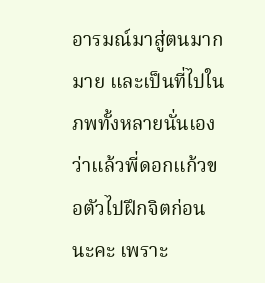อารมณ์มาสู่ตนมากมาย และเป็นที่ไปในภพทั้งหลายนั่นเอง
ว่าแล้วพี่ดอกแก้วขอตัวไปฝึกจิตก่อนนะคะ เพราะ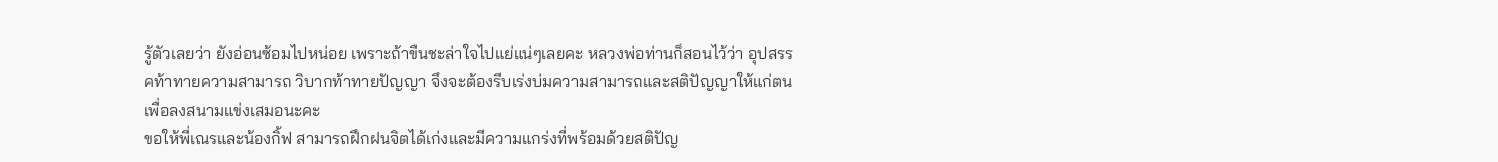รู้ตัวเลยว่า ยังอ่อนซ้อมไปหน่อย เพราะถ้าขืนชะล่าใจไปแย่แน่ๆเลยคะ หลวงพ่อท่านก็สอนไว้ว่า อุปสรรคท้าทายความสามารถ วิบากท้าทายปัญญา จึงจะต้องรีบเร่งบ่มความสามารถและสติปัญญาให้แก่ตนเพื่อลงสนามแข่งเสมอนะคะ
ขอให้พี่เณรและน้องกิ้ฟ สามารถฝึกฝนจิตได้เก่งและมีความแกร่งที่พร้อมด้วยสติปัญ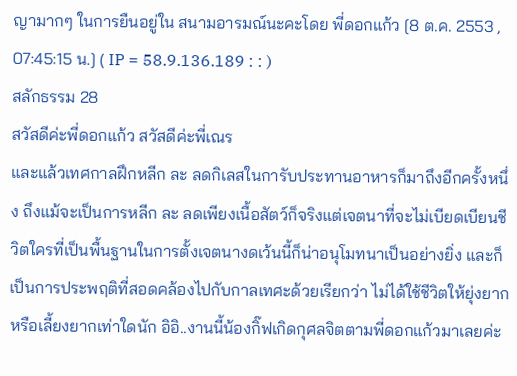ญามากๆ ในการยืนอยู่ใน สนามอารมณ์นะคะโดย พี่ดอกแก้ว [8 ต.ค. 2553 , 07:45:15 น.] ( IP = 58.9.136.189 : : )
สลักธรรม 28
สวัสดีค่ะพี่ดอกแก้ว สวัสดีค่ะพี่เณร
และแล้วเทศกาลฝึกหลีก ละ ลดกิเลสในการับประทานอาหารก็มาถึงอีกครั้งหนึ่ง ถึงแม้จะเป็นการหลีก ละ ลดเพียงเนื้อสัตว์ก็จริงแต่เจตนาที่จะไม่เบียดเบียนชีวิตใครที่เป็นพื้นฐานในการตั้งเจตนางดเว้นนี้ก็น่าอนุโมทนาเป็นอย่างยิ่ง และก็เป็นการประพฤติที่สอดคล้องไปกับกาลเทศะด้วยเรียกว่า ไม่ได้ใช้ชีวิตให้ยุ่งยากหรือเลี้ยงยากเท่าใดนัก อิอิ..งานนี้น้องกิ๊ฟเกิดกุศลจิตตามพี่ดอกแก้วมาเลยค่ะ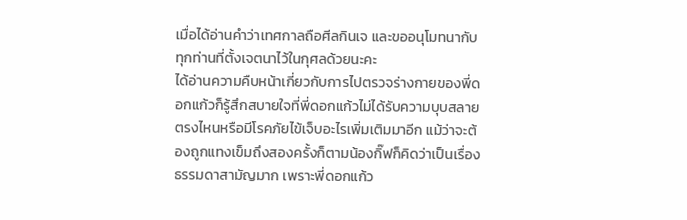เมื่อได้อ่านคำว่าเทศกาลถือศีลกินเจ และขออนุโมทนากับทุกท่านที่ตั้งเจตนาไว้ในกุศลด้วยนะคะ
ได้อ่านความคืบหน้าเกี่ยวกับการไปตรวจร่างกายของพี่ดอกแก้วก็รู้สึกสบายใจที่พี่ดอกแก้วไม่ได้รับความบุบสลายตรงไหนหรือมีโรคภัยไข้เจ็บอะไรเพิ่มเติมมาอีก แม้ว่าจะต้องถูกแทงเข็มถึงสองครั้งก็ตามน้องกิ๊ฟก็คิดว่าเป็นเรื่องธรรมดาสามัญมาก เพราะพี่ดอกแก้ว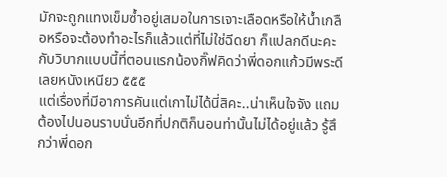มักจะถูกแทงเข็มซ้ำอยู่เสมอในการเจาะเลือดหรือให้น้ำเกลือหรือจะต้องทำอะไรก็แล้วแต่ที่ไม่ใช่ฉีดยา ก็แปลกดีนะคะกับวิบากแบบนี้ที่ตอนแรกน้องกิ๊ฟคิดว่าพี่ดอกแก้วมีพระดีเลยหนังเหนียว ๕๕๕
แต่เรื่องที่มีอาการคันแต่เกาไม่ได้นี่สิคะ..น่าเห็นใจจัง แถมต้องไปนอนราบนั่นอีกที่ปกติก็นอนท่านั้นไม่ได้อยู่แล้ว รู้สึกว่าพี่ดอก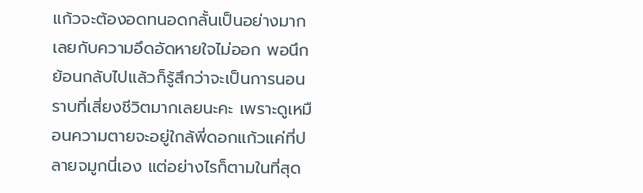แก้วจะต้องอดทนอดกลั้นเป็นอย่างมากเลยกับความอึดอัดหายใจไม่ออก พอนึกย้อนกลับไปแล้วก็รู้สึกว่าจะเป็นการนอนราบที่เสี่ยงชีวิตมากเลยนะคะ เพราะดูเหมือนความตายจะอยู่ใกล้พี่ดอกแก้วแค่ที่ปลายจมูกนี่เอง แต่อย่างไรก็ตามในที่สุด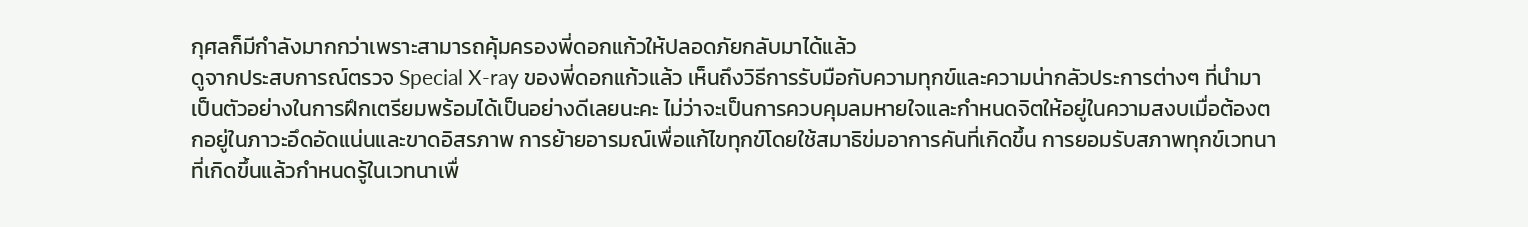กุศลก็มีกำลังมากกว่าเพราะสามารถคุ้มครองพี่ดอกแก้วให้ปลอดภัยกลับมาได้แล้ว
ดูจากประสบการณ์ตรวจ Special X-ray ของพี่ดอกแก้วแล้ว เห็นถึงวิธีการรับมือกับความทุกข์และความน่ากลัวประการต่างๆ ที่นำมาเป็นตัวอย่างในการฝึกเตรียมพร้อมได้เป็นอย่างดีเลยนะคะ ไม่ว่าจะเป็นการควบคุมลมหายใจและกำหนดจิตให้อยู่ในความสงบเมื่อต้องตกอยู่ในภาวะอึดอัดแน่นและขาดอิสรภาพ การย้ายอารมณ์เพื่อแก้ไขทุกข์โดยใช้สมาธิข่มอาการคันที่เกิดขึ้น การยอมรับสภาพทุกข์เวทนาที่เกิดขึ้นแล้วกำหนดรู้ในเวทนาเพื่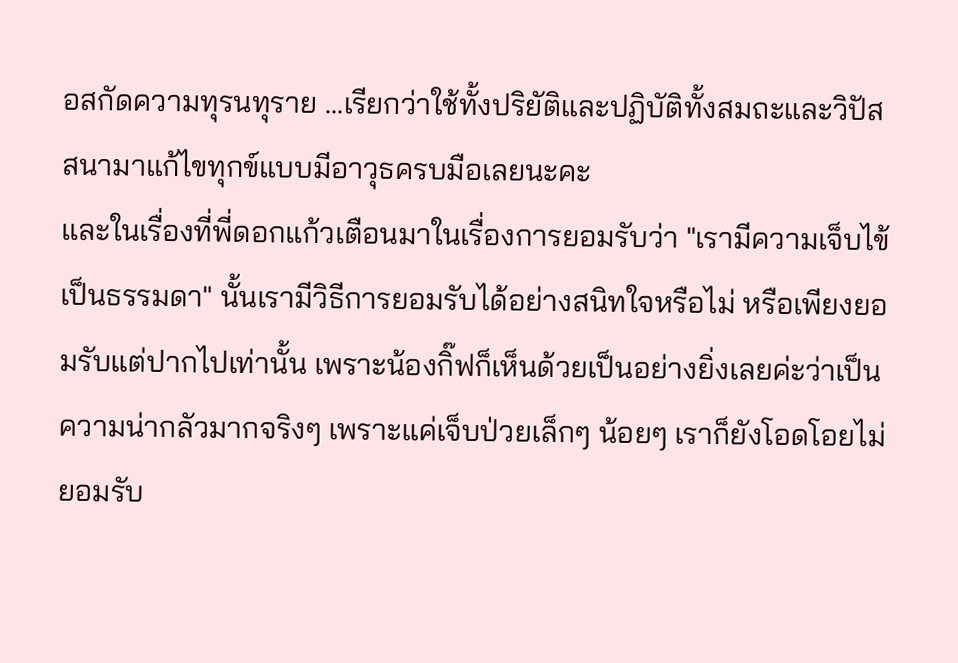อสกัดความทุรนทุราย ...เรียกว่าใช้ทั้งปริยัติและปฏิบัติทั้งสมถะและวิปัสสนามาแก้ไขทุกข์แบบมีอาวุธครบมือเลยนะคะ
และในเรื่องที่พี่ดอกแก้วเตือนมาในเรื่องการยอมรับว่า "เรามีความเจ็บไข้เป็นธรรมดา" นั้นเรามีวิธีการยอมรับได้อย่างสนิทใจหรือไม่ หรือเพียงยอมรับแต่ปากไปเท่านั้น เพราะน้องกิ๊ฟก็เห็นด้วยเป็นอย่างยิ่งเลยค่ะว่าเป็นความน่ากลัวมากจริงๆ เพราะแค่เจ็บป่วยเล็กๆ น้อยๆ เราก็ยังโอดโอยไม่ยอมรับ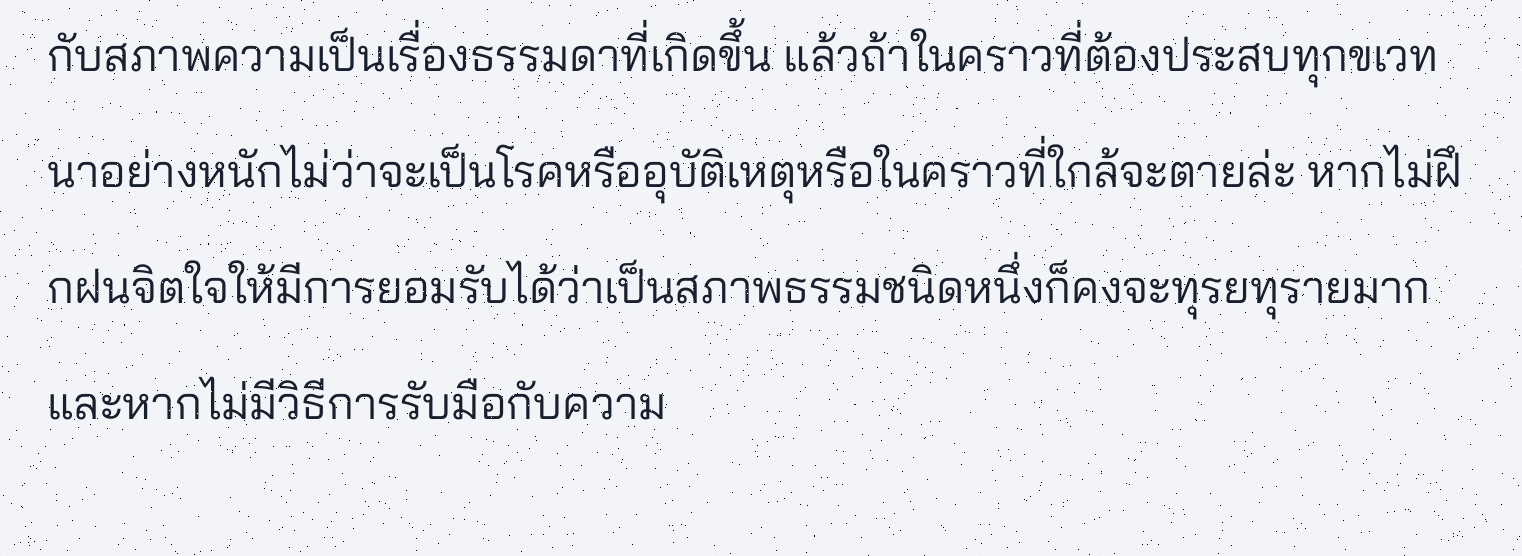กับสภาพความเป็นเรื่องธรรมดาที่เกิดขึ้น แล้วถ้าในคราวที่ต้องประสบทุกขเวทนาอย่างหนักไม่ว่าจะเป็นโรคหรืออุบัติเหตุหรือในคราวที่ใกล้จะตายล่ะ หากไม่ฝึกฝนจิตใจให้มีการยอมรับได้ว่าเป็นสภาพธรรมชนิดหนึ่งก็คงจะทุรยทุรายมาก และหากไม่มีวิธีการรับมือกับความ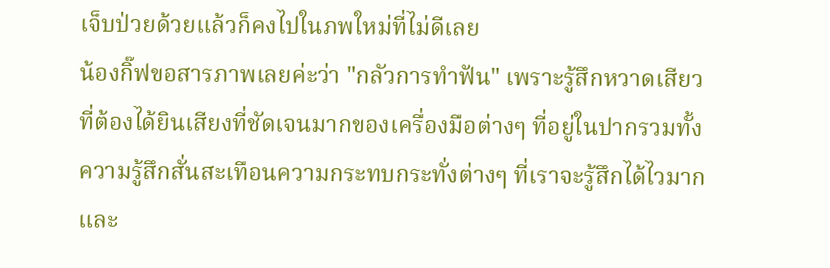เจ็บป่วยด้วยแล้วก็คงไปในภพใหม่ที่ไม่ดีเลย
น้องกิ๊ฟขอสารภาพเลยค่ะว่า "กลัวการทำฟัน" เพราะรู้สึกหวาดเสียวที่ต้องได้ยินเสียงที่ชัดเจนมากของเครื่องมือต่างๆ ที่อยู่ในปากรวมทั้งความรู้สึกสั่นสะเทือนความกระทบกระทั่งต่างๆ ที่เราจะรู้สึกได้ไวมาก และ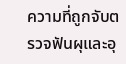ความที่ถูกจับตรวจฟันผุและอุ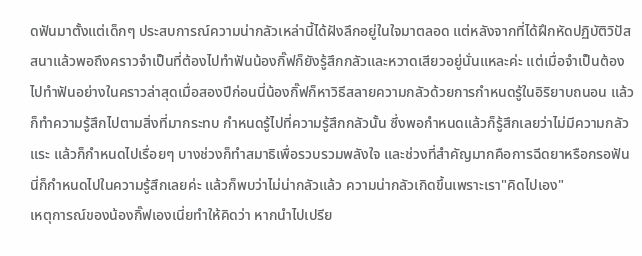ดฟันมาตั้งแต่เด็กๆ ประสบการณ์ความน่ากลัวเหล่านี้ได้ฝังลึกอยู่ในใจมาตลอด แต่หลังจากที่ได้ฝึกหัดปฏิบัติวิปัสสนาแล้วพอถึงคราวจำเป็นที่ต้องไปทำฟันน้องกิ๊ฟก็ยังรู้สึกกลัวและหวาดเสียวอยู่นั่นแหละค่ะ แต่เมื่อจำเป็นต้องไปทำฟันอย่างในคราวล่าสุดเมื่อสองปีก่อนนี่น้องกิ๊ฟก็หาวิธีสลายความกลัวด้วยการกำหนดรู้ในอิริยาบถนอน แล้วก็ทำความรู้สึกไปตามสิ่งที่มากระทบ กำหนดรู้ไปที่ความรู้สึกกลัวนั้น ซึ่งพอกำหนดแล้วก็รู้สึกเลยว่าไม่มีความกลัวแระ แล้วก็กำหนดไปเรื่อยๆ บางช่วงก็ทำสมาธิเพื่อรวบรวมพลังใจ และช่วงที่สำคัญมากคือการฉีดยาหรือกรอฟันนี่ก็กำหนดไปในความรู้สึกเลยค่ะ แล้วก็พบว่าไม่น่ากลัวแล้ว ความน่ากลัวเกิดขึ้นเพราะเรา"คิดไปเอง"
เหตุการณ์ของน้องกิ๊ฟเองเนี่ยทำให้คิดว่า หากนำไปเปรีย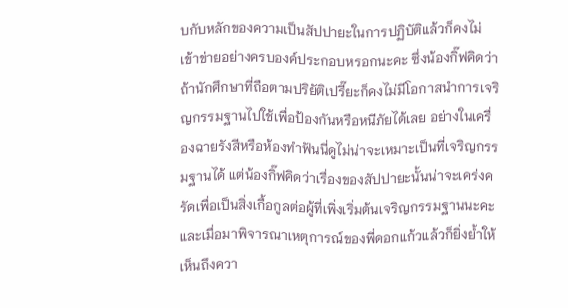บกับหลักของความเป็นสัปปายะในการปฏิบัติแล้วก็คงไม่เข้าข่ายอย่างครบองค์ประกอบหรอกนะคะ ซึ่งน้องกิ๊ฟคิดว่าถ้านักศึกษาที่ถือตามปริยัติเปรี๊ยะก็คงไม่มีโอกาสนำการเจริญกรรมฐานไปใช้เพื่อป้องกันหรือหนีภัยได้เลย อย่างในเครื่องฉายรังสีหรือห้องทำฟันนี่ดูไม่น่าจะเหมาะเป็นที่เจริญกรรมฐานได้ แต่น้องกิ๊ฟคิดว่าเรื่องของสัปปายะนั้นน่าจะเคร่งครัดเพื่อเป็นสิ่งเกื้อกูลต่อผู้ที่เพิ่งเริ่มต้นเจริญกรรมฐานนะคะ และเมื่อมาพิจารณาเหตุการณ์ของพี่ดอกแก้วแล้วก็ยิ่งย้ำให้เห็นถึงควา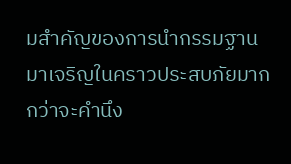มสำคัญของการนำกรรมฐานมาเจริญในคราวประสบภัยมากกว่าจะคำนึง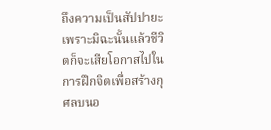ถึงความเป็นสัปปายะ เพราะมิฉะนั้นแล้วชีวิตก็จะเสียโอกาสไปในการฝึกจิตเพื่อสร้างกุศลบนอ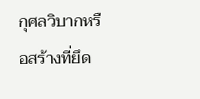กุศลวิบากหรือสร้างที่ยึด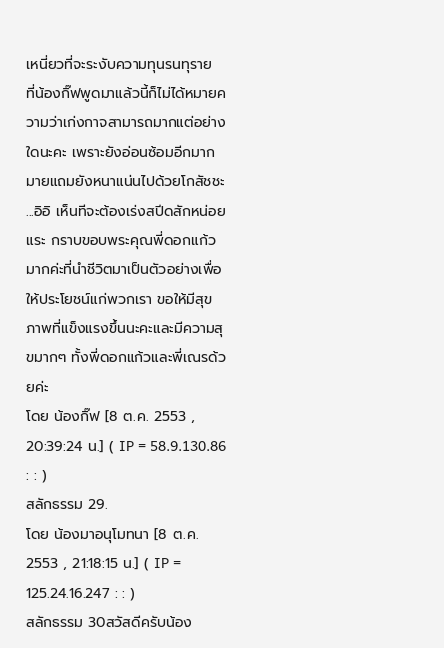เหนี่ยวที่จะระงับความทุนรนทุราย
ที่น้องกิ๊ฟพูดมาแล้วนี้ก็ไม่ได้หมายความว่าเก่งกาจสามารถมากแต่อย่างใดนะคะ เพราะยังอ่อนซ้อมอีกมากมายแถมยังหนาแน่นไปด้วยโกสัชชะ ...อิอิ เห็นทีจะต้องเร่งสปีดสักหน่อยแระ กราบขอบพระคุณพี่ดอกแก้วมากค่ะที่นำชีวิตมาเป็นตัวอย่างเพื่อให้ประโยชน์แก่พวกเรา ขอให้มีสุขภาพที่แข็งแรงขึ้นนะคะและมีความสุขมากๆ ทั้งพี่ดอกแก้วและพี่เณรด้วยค่ะ
โดย น้องกิ๊ฟ [8 ต.ค. 2553 , 20:39:24 น.] ( IP = 58.9.130.86 : : )
สลักธรรม 29.
โดย น้องมาอนุโมทนา [8 ต.ค. 2553 , 21:18:15 น.] ( IP = 125.24.16.247 : : )
สลักธรรม 30สวัสดีครับน้อง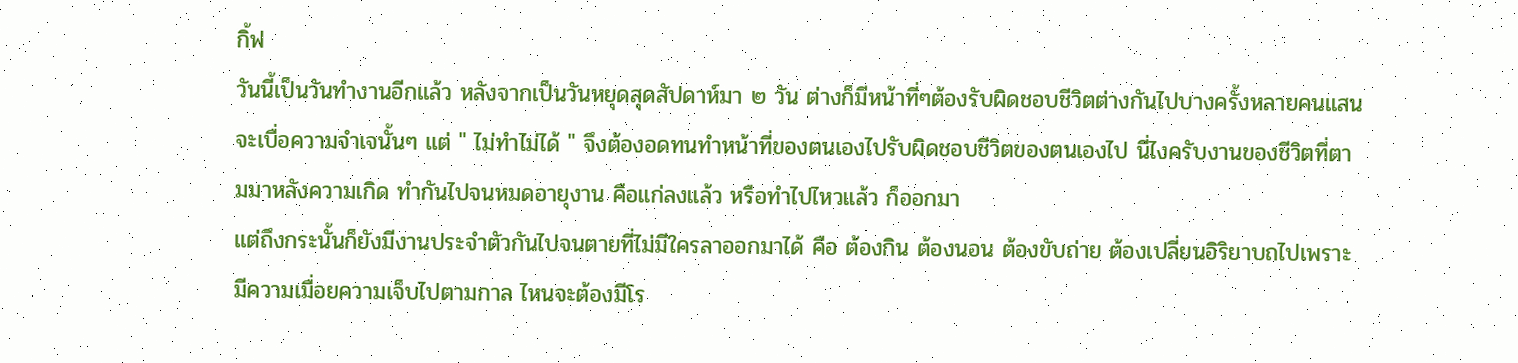กิ้ฟ
วันนี้เป็นวันทำงานอีกแล้ว หลังจากเป็นวันหยุดสุดสัปดาห์มา ๒ วัน ต่างก็มีหน้าที่ๆต้องรับผิดชอบชีวิตต่างกันไปบางครั้งหลายคนแสนจะเบื่อความจำเจนั้นๆ แต่ " ไม่ทำไม่ได้ " จึงต้องอดทนทำหน้าที่ของตนเองไปรับผิดชอบชีวิตของตนเองไป นี่ไงครับงานของชีวิตที่ตามมาหลังความเกิด ทำกันไปจนหมดอายุงาน คือแก่ลงแล้ว หรือทำไปไหวแล้ว ก็ออกมา
แต่ถึงกระนั้นก็ยังมีงานประจำตัวกันไปจนตายที่ไม่มีใครลาออกมาได้ คือ ต้องกิน ต้องนอน ต้องขับถ่าย ต้องเปลี่ยนอิริยาบถไปเพราะมีความเมื่อยความเจ็บไปตามกาล ไหนจะต้องมีโร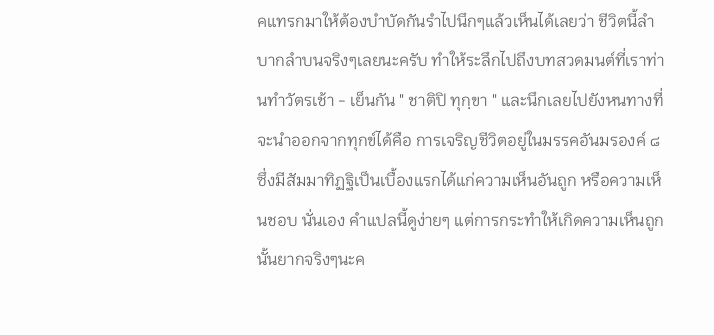คแทรกมาให้ต้องบำบัดกันรำไปนึกๆแล้วเห็นได้เลยว่า ชีวิตนี้ลำบากลำบนจริงๆเลยนะครับ ทำให้ระลึกไปถึงบทสวดมนต์ที่เราท่านทำวัตรเช้า - เย็นกัน " ชาติปิ ทุกฺขา " และนึกเลยไปยังหนทางที่จะนำออกจากทุกข์ได้คือ การเจริญชีวิตอยู่ในมรรคอันมรองค์ ๘ ซึ่งมีสัมมาทิฏฐิเป็นเบื้องแรกได้แก่ความเห็นอันถูก หรือความเห็นชอบ นั่นเอง คำแปลนี้ดูง่ายๆ แต่การกระทำให้เกิดความเห็นถูกนั้นยากจริงๆนะค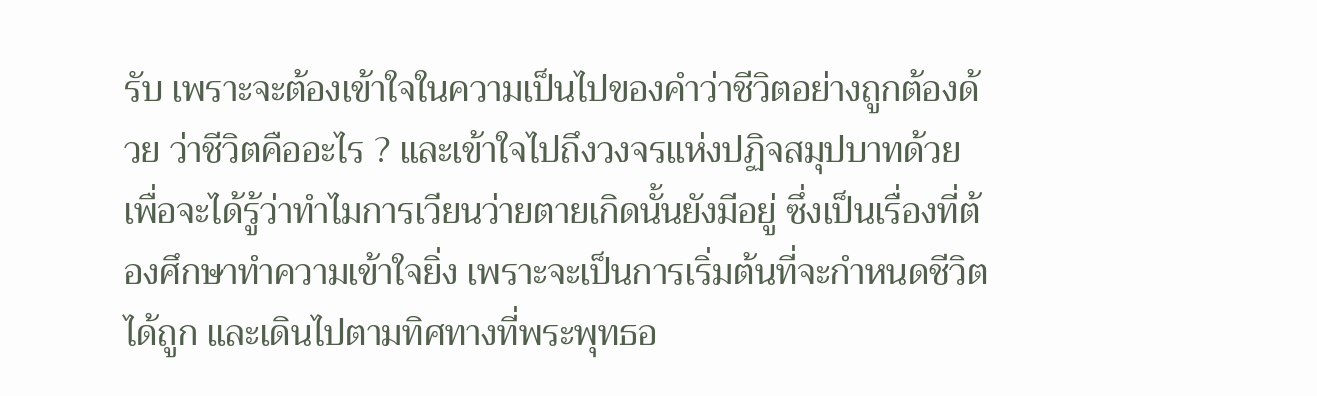รับ เพราะจะต้องเข้าใจในความเป็นไปของคำว่าชีวิตอย่างถูกต้องด้วย ว่าชีวิตคืออะไร ? และเข้าใจไปถึงวงจรแห่งปฏิจสมุปบาทด้วย เพื่อจะได้รู้ว่าทำไมการเวียนว่ายตายเกิดนั้นยังมีอยู่ ซึ่งเป็นเรื่องที่ต้องศึกษาทำความเข้าใจยิ่ง เพราะจะเป็นการเริ่มต้นที่จะกำหนดชีวิตได้ถูก และเดินไปตามทิศทางที่พระพุทธอ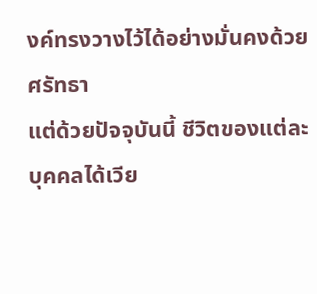งค์ทรงวางไว้ได้อย่างมั่นคงด้วยศรัทธา
แต่ด้วยปัจจุบันนี้ ชีวิตของแต่ละบุคคลได้เวีย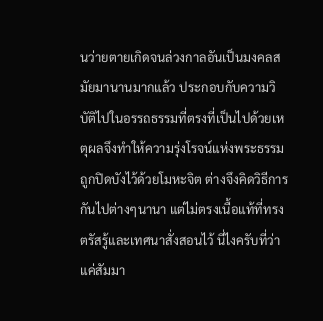นว่ายตายเกิดจนล่วงกาลอันเป็นมงคลสมัยมานานมากแล้ว ประกอบกับความวิบัติไปในอรรถธรรมที่ตรงที่เป็นไปด้วยเหตุผลจึงทำให้ความรุ่งโรจน์แห่งพระธรรมถูกปิดบังไว้ด้วยโมหะจิต ต่างจึงคิดวิธีการกันไปต่างๆนานา แต่ไม่ตรงเนื้อแท้ที่ทรงตรัสรู้และเทศนาสั่งสอนไว้ นี่ไงครับที่ว่าแค่สัมมา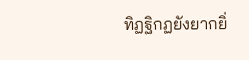ทิฏฐิกฏยังยากยิ่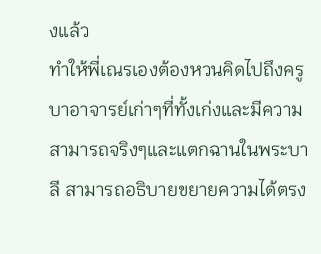งแล้ว
ทำให้พี่เณรเองต้องหวนคิดไปถึงครูบาอาจารย์เก่าๆที่ทั้งเก่งและมีความสามารถจริงๆและแตกฉานในพระบาลี สามารถอธิบายขยายความได้ตรง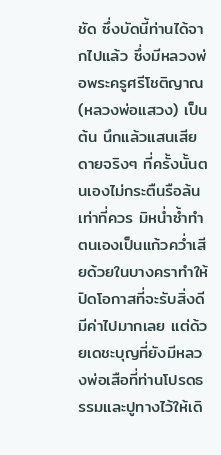ชัด ซึ่งบัดนี้ท่านได้จากไปแล้ว ซึ่งมีหลวงพ่อพระครูศรีโชติญาณ (หลวงพ่อแสวง) เป็นต้น นึกแล้วแสนเสียดายจริงๆ ที่ครั้งนั้นตนเองไม่กระตืนรือล้นเท่าที่ควร มิหน่ำซ้ำทำตนเองเป็นแก้วคว่ำเสียด้วยในบางคราทำให้ปิดโอกาสที่จะรับสิ่งดีมีค่าไปมากเลย แต่ด้วยเดชะบุญที่ยังมีหลวงพ่อเสือที่ท่านโปรดธรรมและปูทางไว้ให้เดิ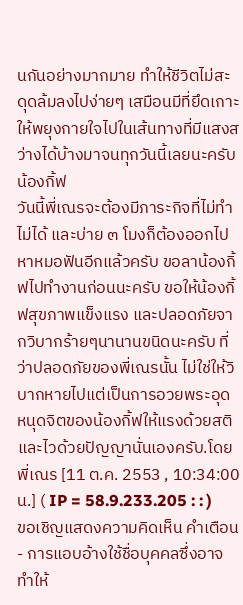นกันอย่างมากมาย ทำให้ชีวิตไม่สะดุดล้มลงไปง่ายๆ เสมือนมีที่ยึดเกาะให้พยุงกายใจไปในเส้นทางที่มีแสงสว่างได้บ้างมาจนทุกวันนี้เลยนะครับน้องกิ้ฟ
วันนี้พี่เณรจะต้องมีภาระกิจที่ไม่ทำไม่ได้ และบ่าย ๓ โมงก็ต้องออกไปหาหมอฟันอีกแล้วครับ ขอลาน้องกิ้ฟไปทำงานก่อนนะครับ ขอให้น้องกิ้ฟสุขภาพแข็งแรง และปลอดภัยจากวิบากร้ายๆนานานขนิดนะครับ ที่ว่าปลอดภัยของพี่เณรนั้น ไม่ใช่ให้วิบากหายไปแต่เป็นการอวยพระอุดหนุดจิตของน้องกิ้ฟให้แรงด้วยสติและไวด้วยปัญญานั่นเองครับ.โดย พี่เณร [11 ต.ค. 2553 , 10:34:00 น.] ( IP = 58.9.233.205 : : )
ขอเชิญแสดงความคิดเห็น คำเตือน
- การแอบอ้างใช้ชื่อบุคคลซึ่งอาจทำให้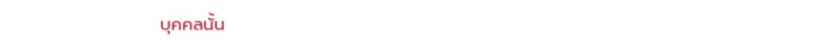บุคคลนั้น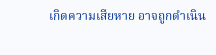เกิดความเสียหาย อาจถูกดำเนิน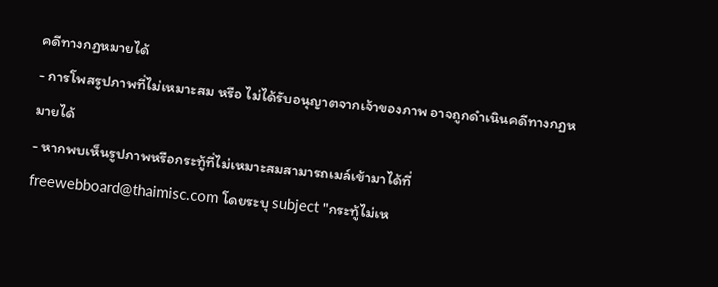คดีทางกฏหมายได้
- การโพสรูปภาพที่ไม่เหมาะสม หรือ ไม่ได้รับอนุญาตจากเจ้าของภาพ อาจถูกดำเนินคดีทางกฏหมายได้
- หากพบเห็นรูปภาพหรือกระทู้ที่ไม่เหมาะสมสามารถเมล์เข้ามาได้ที่ freewebboard@thaimisc.com โดยระบุ subject "กระทู้ไม่เห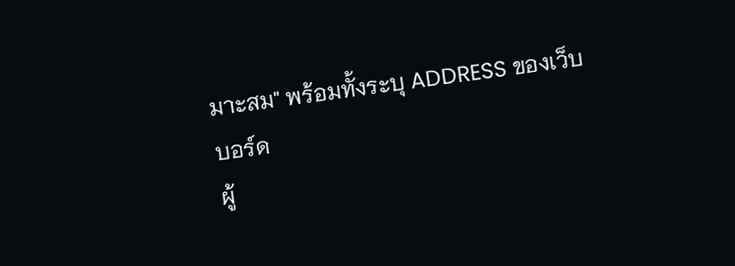มาะสม" พร้อมทั้งระบุ ADDRESS ของเว็บบอร์ด
ผู้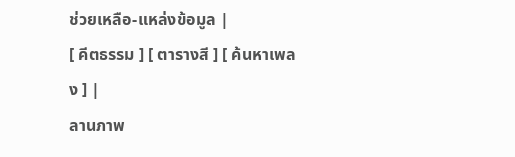ช่วยเหลือ-แหล่งข้อมูล |
[ คีตธรรม ] [ ตารางสี ] [ ค้นหาเพลง ] |
ลานภาพ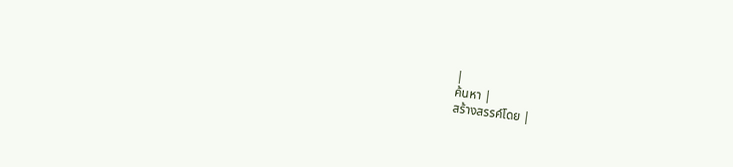|
ค้นหา |
สร้างสรรค์โดย |